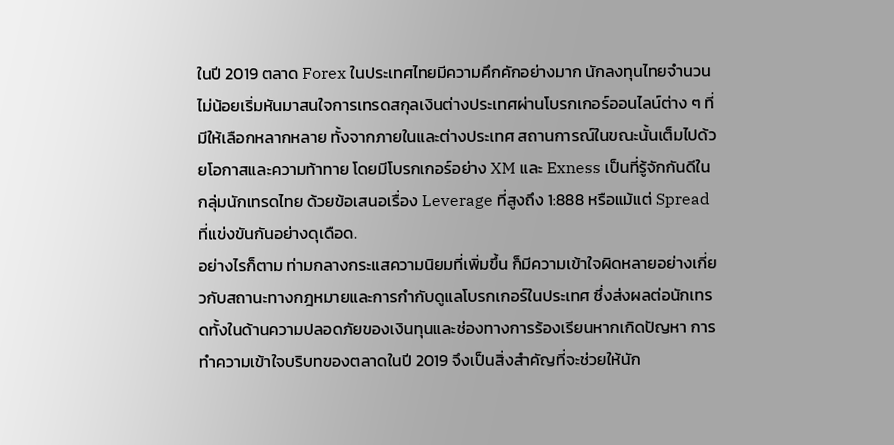ในปี 2019 ตลาด Forex ในประเทศไทยมีความคึกคักอย่างมาก นักลงทุนไทยจำนวนไม่น้อยเริ่มหันมาสนใจการเทรดสกุลเงินต่างประเทศผ่านโบรกเกอร์ออนไลน์ต่าง ๆ ที่มีให้เลือกหลากหลาย ทั้งจากภายในและต่างประเทศ สถานการณ์ในขณะนั้นเต็มไปด้วยโอกาสและความท้าทาย โดยมีโบรกเกอร์อย่าง XM และ Exness เป็นที่รู้จักกันดีในกลุ่มนักเทรดไทย ด้วยข้อเสนอเรื่อง Leverage ที่สูงถึง 1:888 หรือแม้แต่ Spread ที่แข่งขันกันอย่างดุเดือด.
อย่างไรก็ตาม ท่ามกลางกระแสความนิยมที่เพิ่มขึ้น ก็มีความเข้าใจผิดหลายอย่างเกี่ยวกับสถานะทางกฎหมายและการกำกับดูแลโบรกเกอร์ในประเทศ ซึ่งส่งผลต่อนักเทรดทั้งในด้านความปลอดภัยของเงินทุนและช่องทางการร้องเรียนหากเกิดปัญหา การทำความเข้าใจบริบทของตลาดในปี 2019 จึงเป็นสิ่งสำคัญที่จะช่วยให้นัก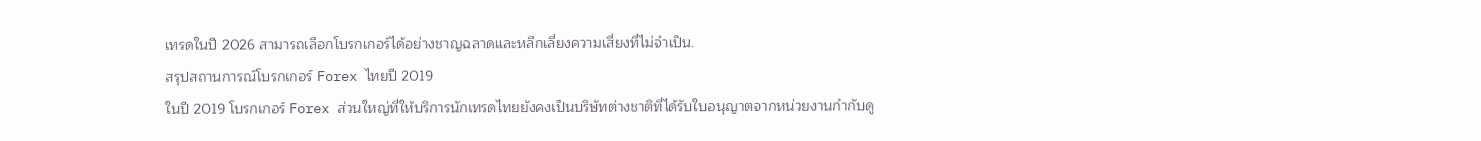เทรดในปี 2026 สามารถเลือกโบรกเกอร์ได้อย่างชาญฉลาดและหลีกเลี่ยงความเสี่ยงที่ไม่จำเป็น.
สรุปสถานการณ์โบรกเกอร์ Forex ไทยปี 2019
ในปี 2019 โบรกเกอร์ Forex ส่วนใหญ่ที่ให้บริการนักเทรดไทยยังคงเป็นบริษัทต่างชาติที่ได้รับใบอนุญาตจากหน่วยงานกำกับดู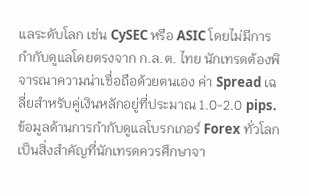แลระดับโลก เช่น CySEC หรือ ASIC โดยไม่มีการกำกับดูแลโดยตรงจาก ก.ล.ต. ไทย นักเทรดต้องพิจารณาความน่าเชื่อถือด้วยตนเอง ค่า Spread เฉลี่ยสำหรับคู่เงินหลักอยู่ที่ประมาณ 1.0-2.0 pips.
ข้อมูลด้านการกำกับดูแลโบรกเกอร์ Forex ทั่วโลกเป็นสิ่งสำคัญที่นักเทรดควรศึกษาจา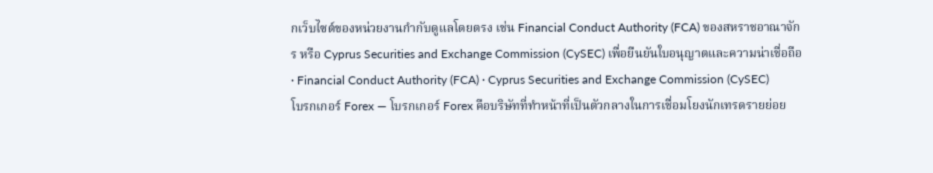กเว็บไซต์ของหน่วยงานกำกับดูแลโดยตรง เช่น Financial Conduct Authority (FCA) ของสหราชอาณาจักร หรือ Cyprus Securities and Exchange Commission (CySEC) เพื่อยืนยันใบอนุญาตและความน่าเชื่อถือ · Financial Conduct Authority (FCA) · Cyprus Securities and Exchange Commission (CySEC)
โบรกเกอร์ Forex — โบรกเกอร์ Forex คือบริษัทที่ทำหน้าที่เป็นตัวกลางในการเชื่อมโยงนักเทรดรายย่อย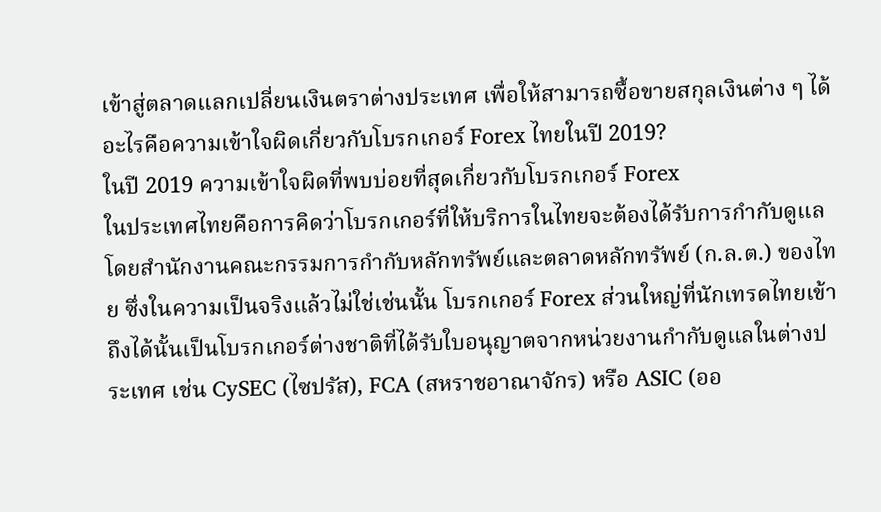เข้าสู่ตลาดแลกเปลี่ยนเงินตราต่างประเทศ เพื่อให้สามารถซื้อขายสกุลเงินต่าง ๆ ได้
อะไรคือความเข้าใจผิดเกี่ยวกับโบรกเกอร์ Forex ไทยในปี 2019?
ในปี 2019 ความเข้าใจผิดที่พบบ่อยที่สุดเกี่ยวกับโบรกเกอร์ Forex
ในประเทศไทยคือการคิดว่าโบรกเกอร์ที่ให้บริการในไทยจะต้องได้รับการกำกับดูแลโดยสำนักงานคณะกรรมการกำกับหลักทรัพย์และตลาดหลักทรัพย์ (ก.ล.ต.) ของไทย ซึ่งในความเป็นจริงแล้วไม่ใช่เช่นนั้น โบรกเกอร์ Forex ส่วนใหญ่ที่นักเทรดไทยเข้าถึงได้นั้นเป็นโบรกเกอร์ต่างชาติที่ได้รับใบอนุญาตจากหน่วยงานกำกับดูแลในต่างประเทศ เช่น CySEC (ไซปรัส), FCA (สหราชอาณาจักร) หรือ ASIC (ออ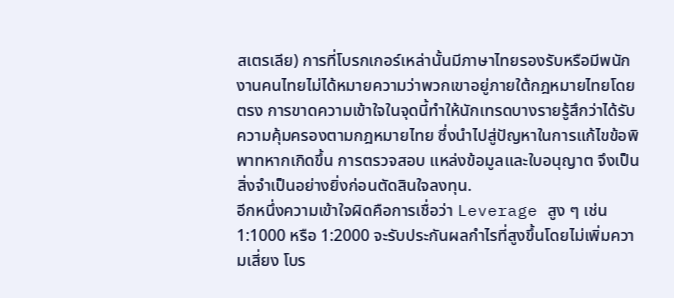สเตรเลีย) การที่โบรกเกอร์เหล่านั้นมีภาษาไทยรองรับหรือมีพนักงานคนไทยไม่ได้หมายความว่าพวกเขาอยู่ภายใต้กฎหมายไทยโดยตรง การขาดความเข้าใจในจุดนี้ทำให้นักเทรดบางรายรู้สึกว่าได้รับความคุ้มครองตามกฎหมายไทย ซึ่งนำไปสู่ปัญหาในการแก้ไขข้อพิพาทหากเกิดขึ้น การตรวจสอบ แหล่งข้อมูลและใบอนุญาต จึงเป็นสิ่งจำเป็นอย่างยิ่งก่อนตัดสินใจลงทุน.
อีกหนึ่งความเข้าใจผิดคือการเชื่อว่า Leverage สูง ๆ เช่น 1:1000 หรือ 1:2000 จะรับประกันผลกำไรที่สูงขึ้นโดยไม่เพิ่มความเสี่ยง โบร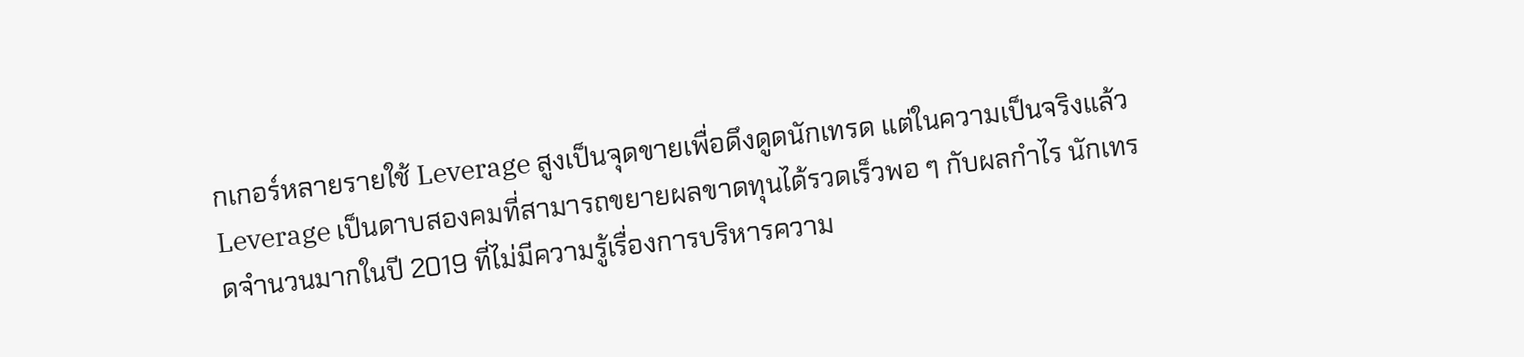กเกอร์หลายรายใช้ Leverage สูงเป็นจุดขายเพื่อดึงดูดนักเทรด แต่ในความเป็นจริงแล้ว Leverage เป็นดาบสองคมที่สามารถขยายผลขาดทุนได้รวดเร็วพอ ๆ กับผลกำไร นักเทรดจำนวนมากในปี 2019 ที่ไม่มีความรู้เรื่องการบริหารความ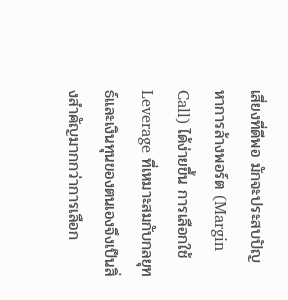เสี่ยงที่ดีพอ มักจะประสบปัญหาการล้างพอร์ต (Margin Call) ได้ง่ายขึ้น การเลือกใช้ Leverage ที่เหมาะสมกับกลยุทธ์และเงินทุนของตนเองจึงเป็นสิ่งสำคัญมากกว่าการเลือก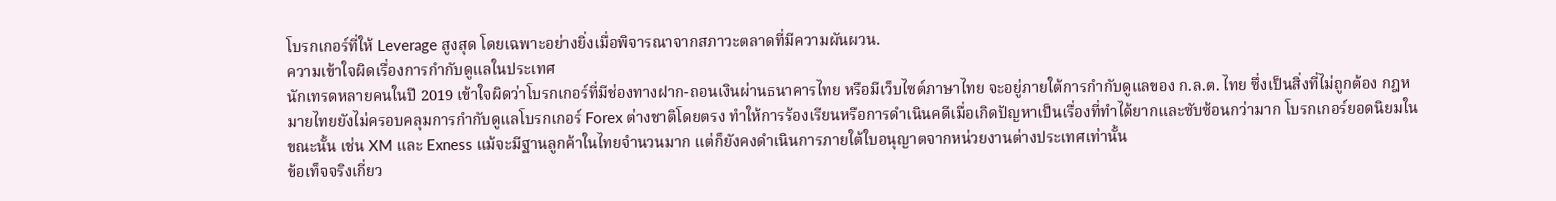โบรกเกอร์ที่ให้ Leverage สูงสุด โดยเฉพาะอย่างยิ่งเมื่อพิจารณาจากสภาวะตลาดที่มีความผันผวน.
ความเข้าใจผิดเรื่องการกำกับดูแลในประเทศ
นักเทรดหลายคนในปี 2019 เข้าใจผิดว่าโบรกเกอร์ที่มีช่องทางฝาก-ถอนเงินผ่านธนาคารไทย หรือมีเว็บไซต์ภาษาไทย จะอยู่ภายใต้การกำกับดูแลของ ก.ล.ต. ไทย ซึ่งเป็นสิ่งที่ไม่ถูกต้อง กฎหมายไทยยังไม่ครอบคลุมการกำกับดูแลโบรกเกอร์ Forex ต่างชาติโดยตรง ทำให้การร้องเรียนหรือการดำเนินคดีเมื่อเกิดปัญหาเป็นเรื่องที่ทำได้ยากและซับซ้อนกว่ามาก โบรกเกอร์ยอดนิยมในขณะนั้น เช่น XM และ Exness แม้จะมีฐานลูกค้าในไทยจำนวนมาก แต่ก็ยังคงดำเนินการภายใต้ใบอนุญาตจากหน่วยงานต่างประเทศเท่านั้น
ข้อเท็จจริงเกี่ยว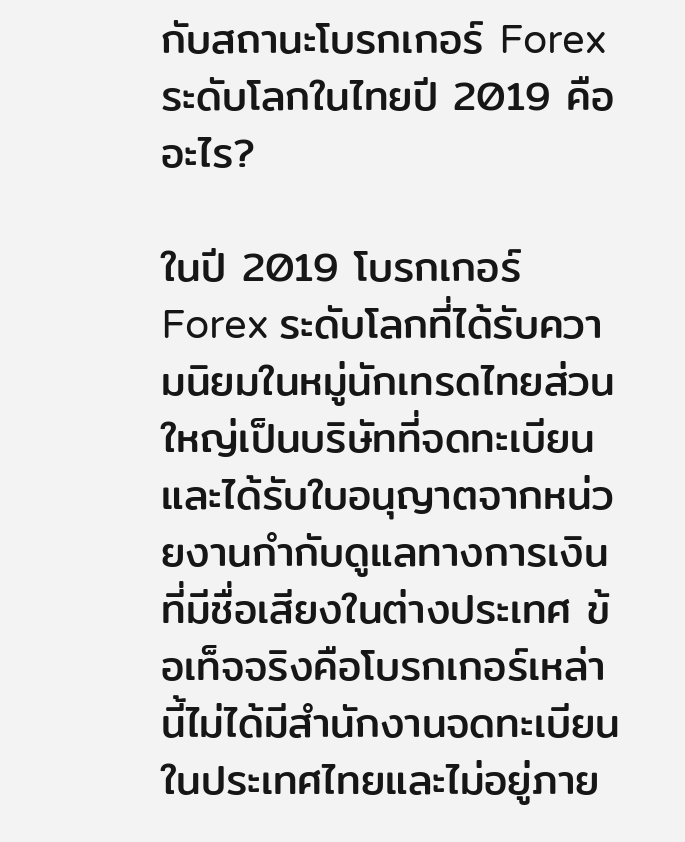กับสถานะโบรกเกอร์ Forex ระดับโลกในไทยปี 2019 คืออะไร?

ในปี 2019 โบรกเกอร์ Forex ระดับโลกที่ได้รับความนิยมในหมู่นักเทรดไทยส่วนใหญ่เป็นบริษัทที่จดทะเบียนและได้รับใบอนุญาตจากหน่วยงานกำกับดูแลทางการเงินที่มีชื่อเสียงในต่างประเทศ ข้อเท็จจริงคือโบรกเกอร์เหล่านี้ไม่ได้มีสำนักงานจดทะเบียนในประเทศไทยและไม่อยู่ภาย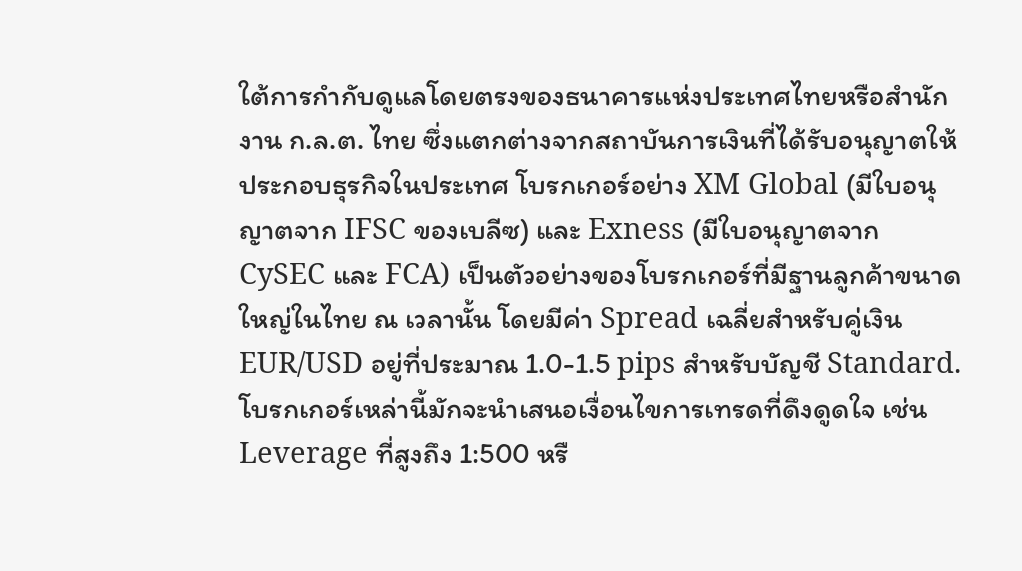ใต้การกำกับดูแลโดยตรงของธนาคารแห่งประเทศไทยหรือสำนักงาน ก.ล.ต. ไทย ซึ่งแตกต่างจากสถาบันการเงินที่ได้รับอนุญาตให้ประกอบธุรกิจในประเทศ โบรกเกอร์อย่าง XM Global (มีใบอนุญาตจาก IFSC ของเบลีซ) และ Exness (มีใบอนุญาตจาก CySEC และ FCA) เป็นตัวอย่างของโบรกเกอร์ที่มีฐานลูกค้าขนาดใหญ่ในไทย ณ เวลานั้น โดยมีค่า Spread เฉลี่ยสำหรับคู่เงิน EUR/USD อยู่ที่ประมาณ 1.0-1.5 pips สำหรับบัญชี Standard.
โบรกเกอร์เหล่านี้มักจะนำเสนอเงื่อนไขการเทรดที่ดึงดูดใจ เช่น Leverage ที่สูงถึง 1:500 หรื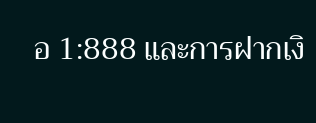อ 1:888 และการฝากเงิ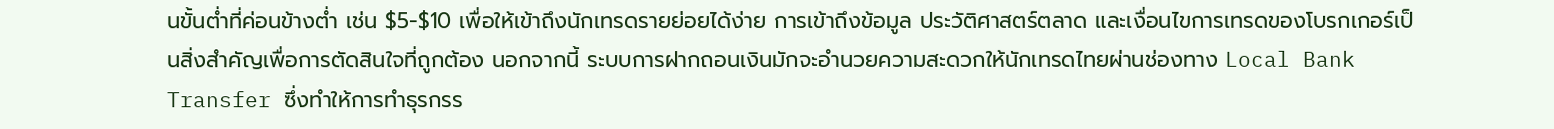นขั้นต่ำที่ค่อนข้างต่ำ เช่น $5-$10 เพื่อให้เข้าถึงนักเทรดรายย่อยได้ง่าย การเข้าถึงข้อมูล ประวัติศาสตร์ตลาด และเงื่อนไขการเทรดของโบรกเกอร์เป็นสิ่งสำคัญเพื่อการตัดสินใจที่ถูกต้อง นอกจากนี้ ระบบการฝากถอนเงินมักจะอำนวยความสะดวกให้นักเทรดไทยผ่านช่องทาง Local Bank Transfer ซึ่งทำให้การทำธุรกรร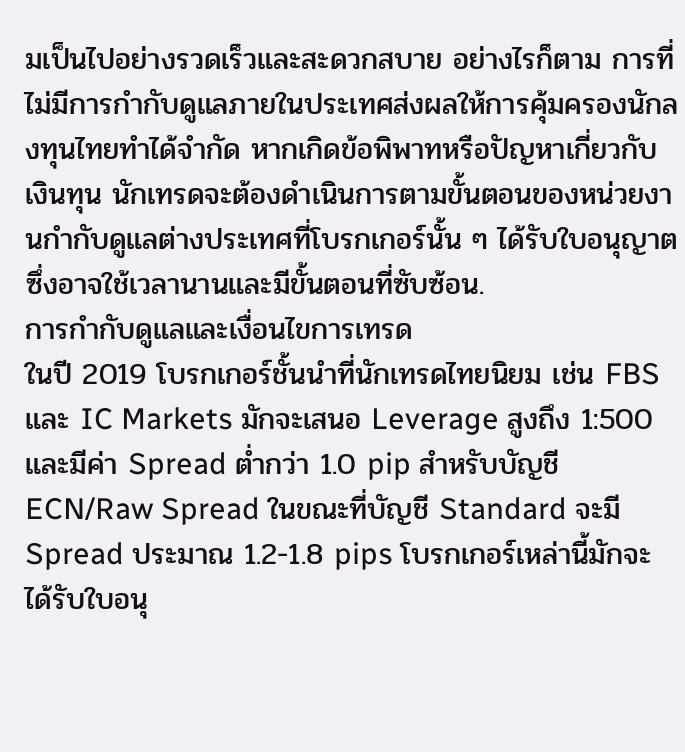มเป็นไปอย่างรวดเร็วและสะดวกสบาย อย่างไรก็ตาม การที่ไม่มีการกำกับดูแลภายในประเทศส่งผลให้การคุ้มครองนักลงทุนไทยทำได้จำกัด หากเกิดข้อพิพาทหรือปัญหาเกี่ยวกับเงินทุน นักเทรดจะต้องดำเนินการตามขั้นตอนของหน่วยงานกำกับดูแลต่างประเทศที่โบรกเกอร์นั้น ๆ ได้รับใบอนุญาต ซึ่งอาจใช้เวลานานและมีขั้นตอนที่ซับซ้อน.
การกำกับดูแลและเงื่อนไขการเทรด
ในปี 2019 โบรกเกอร์ชั้นนำที่นักเทรดไทยนิยม เช่น FBS และ IC Markets มักจะเสนอ Leverage สูงถึง 1:500 และมีค่า Spread ต่ำกว่า 1.0 pip สำหรับบัญชี ECN/Raw Spread ในขณะที่บัญชี Standard จะมี Spread ประมาณ 1.2-1.8 pips โบรกเกอร์เหล่านี้มักจะได้รับใบอนุ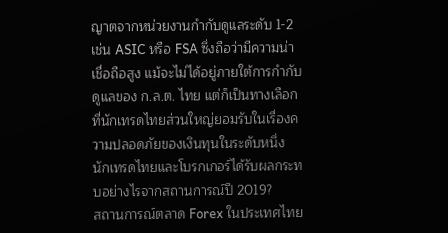ญาตจากหน่วยงานกำกับดูแลระดับ 1-2 เช่น ASIC หรือ FSA ซึ่งถือว่ามีความน่าเชื่อถือสูง แม้จะไม่ได้อยู่ภายใต้การกำกับดูแลของ ก.ล.ต. ไทย แต่ก็เป็นทางเลือกที่นักเทรดไทยส่วนใหญ่ยอมรับในเรื่องความปลอดภัยของเงินทุนในระดับหนึ่ง
นักเทรดไทยและโบรกเกอร์ได้รับผลกระทบอย่างไรจากสถานการณ์ปี 2019?
สถานการณ์ตลาด Forex ในประเทศไทย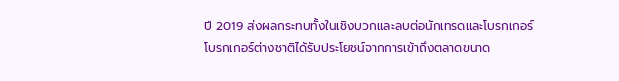ปี 2019 ส่งผลกระทบทั้งในเชิงบวกและลบต่อนักเทรดและโบรกเกอร์
โบรกเกอร์ต่างชาติได้รับประโยชน์จากการเข้าถึงตลาดขนาด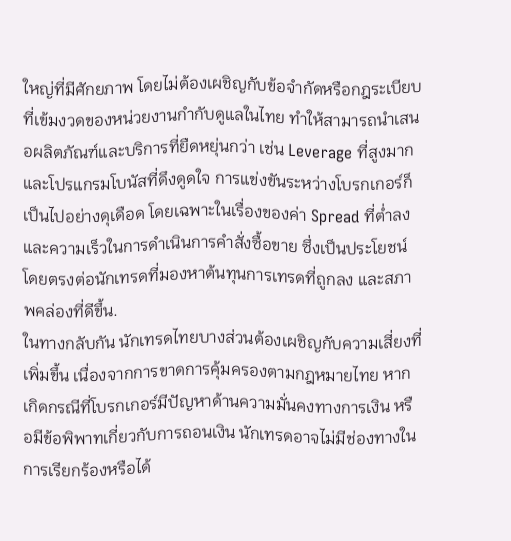ใหญ่ที่มีศักยภาพ โดยไม่ต้องเผชิญกับข้อจำกัดหรือกฎระเบียบที่เข้มงวดของหน่วยงานกำกับดูแลในไทย ทำให้สามารถนำเสนอผลิตภัณฑ์และบริการที่ยืดหยุ่นกว่า เช่น Leverage ที่สูงมากและโปรแกรมโบนัสที่ดึงดูดใจ การแข่งขันระหว่างโบรกเกอร์ก็เป็นไปอย่างดุเดือด โดยเฉพาะในเรื่องของค่า Spread ที่ต่ำลง และความเร็วในการดำเนินการคำสั่งซื้อขาย ซึ่งเป็นประโยชน์โดยตรงต่อนักเทรดที่มองหาต้นทุนการเทรดที่ถูกลง และสภาพคล่องที่ดีขึ้น.
ในทางกลับกัน นักเทรดไทยบางส่วนต้องเผชิญกับความเสี่ยงที่เพิ่มขึ้น เนื่องจากการขาดการคุ้มครองตามกฎหมายไทย หากเกิดกรณีที่โบรกเกอร์มีปัญหาด้านความมั่นคงทางการเงิน หรือมีข้อพิพาทเกี่ยวกับการถอนเงิน นักเทรดอาจไม่มีช่องทางในการเรียกร้องหรือได้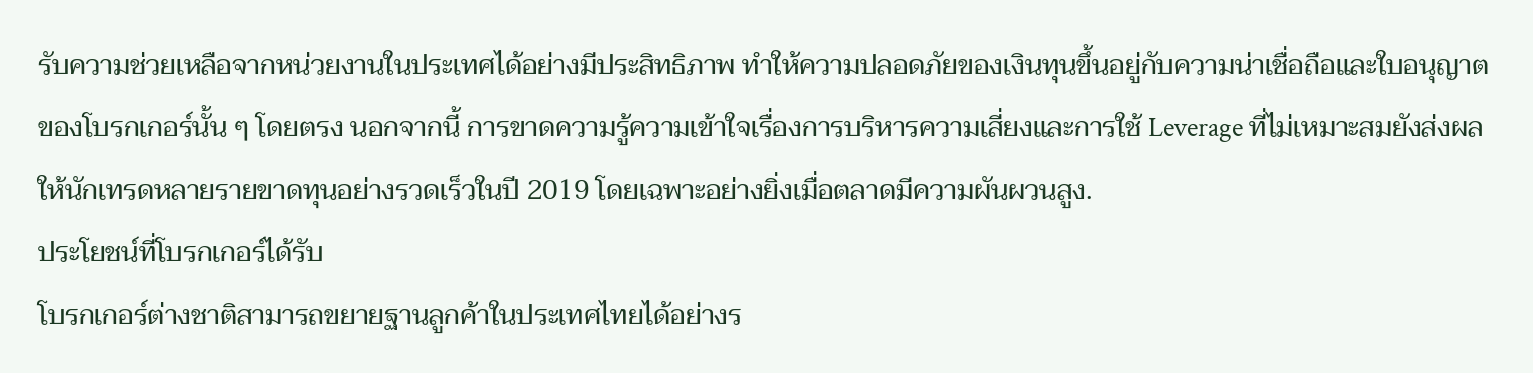รับความช่วยเหลือจากหน่วยงานในประเทศได้อย่างมีประสิทธิภาพ ทำให้ความปลอดภัยของเงินทุนขึ้นอยู่กับความน่าเชื่อถือและใบอนุญาตของโบรกเกอร์นั้น ๆ โดยตรง นอกจากนี้ การขาดความรู้ความเข้าใจเรื่องการบริหารความเสี่ยงและการใช้ Leverage ที่ไม่เหมาะสมยังส่งผลให้นักเทรดหลายรายขาดทุนอย่างรวดเร็วในปี 2019 โดยเฉพาะอย่างยิ่งเมื่อตลาดมีความผันผวนสูง.
ประโยชน์ที่โบรกเกอร์ได้รับ
โบรกเกอร์ต่างชาติสามารถขยายฐานลูกค้าในประเทศไทยได้อย่างร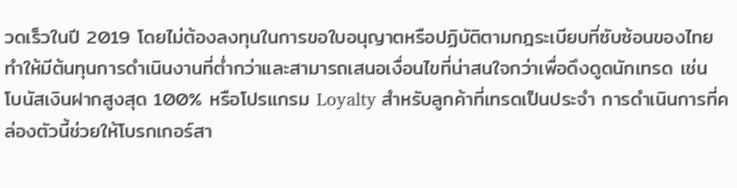วดเร็วในปี 2019 โดยไม่ต้องลงทุนในการขอใบอนุญาตหรือปฏิบัติตามกฎระเบียบที่ซับซ้อนของไทย ทำให้มีต้นทุนการดำเนินงานที่ต่ำกว่าและสามารถเสนอเงื่อนไขที่น่าสนใจกว่าเพื่อดึงดูดนักเทรด เช่น โบนัสเงินฝากสูงสุด 100% หรือโปรแกรม Loyalty สำหรับลูกค้าที่เทรดเป็นประจำ การดำเนินการที่คล่องตัวนี้ช่วยให้โบรกเกอร์สา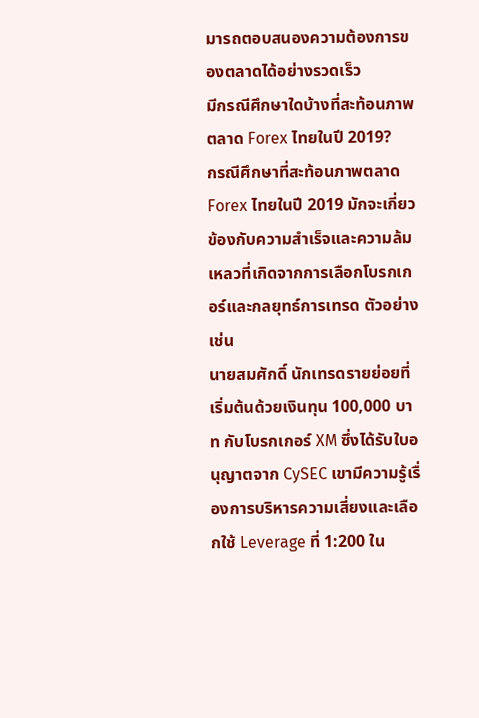มารถตอบสนองความต้องการของตลาดได้อย่างรวดเร็ว
มีกรณีศึกษาใดบ้างที่สะท้อนภาพตลาด Forex ไทยในปี 2019?
กรณีศึกษาที่สะท้อนภาพตลาด Forex ไทยในปี 2019 มักจะเกี่ยวข้องกับความสำเร็จและความล้มเหลวที่เกิดจากการเลือกโบรกเกอร์และกลยุทธ์การเทรด ตัวอย่างเช่น
นายสมศักดิ์ นักเทรดรายย่อยที่เริ่มต้นด้วยเงินทุน 100,000 บาท กับโบรกเกอร์ XM ซึ่งได้รับใบอนุญาตจาก CySEC เขามีความรู้เรื่องการบริหารความเสี่ยงและเลือกใช้ Leverage ที่ 1:200 ใน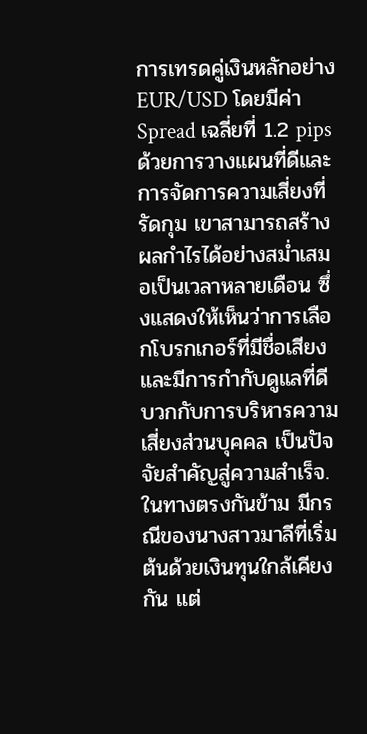การเทรดคู่เงินหลักอย่าง EUR/USD โดยมีค่า Spread เฉลี่ยที่ 1.2 pips ด้วยการวางแผนที่ดีและการจัดการความเสี่ยงที่รัดกุม เขาสามารถสร้างผลกำไรได้อย่างสม่ำเสมอเป็นเวลาหลายเดือน ซึ่งแสดงให้เห็นว่าการเลือกโบรกเกอร์ที่มีชื่อเสียงและมีการกำกับดูแลที่ดี บวกกับการบริหารความเสี่ยงส่วนบุคคล เป็นปัจจัยสำคัญสู่ความสำเร็จ.
ในทางตรงกันข้าม มีกรณีของนางสาวมาลีที่เริ่มต้นด้วยเงินทุนใกล้เคียงกัน แต่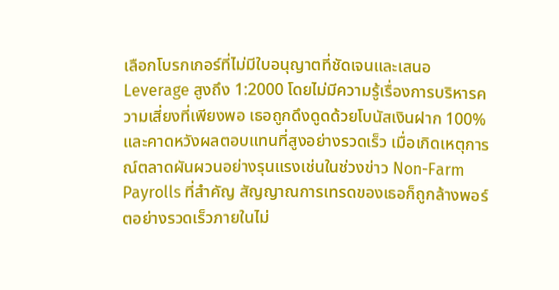เลือกโบรกเกอร์ที่ไม่มีใบอนุญาตที่ชัดเจนและเสนอ Leverage สูงถึง 1:2000 โดยไม่มีความรู้เรื่องการบริหารความเสี่ยงที่เพียงพอ เธอถูกดึงดูดด้วยโบนัสเงินฝาก 100% และคาดหวังผลตอบแทนที่สูงอย่างรวดเร็ว เมื่อเกิดเหตุการณ์ตลาดผันผวนอย่างรุนแรงเช่นในช่วงข่าว Non-Farm Payrolls ที่สำคัญ สัญญาณการเทรดของเธอก็ถูกล้างพอร์ตอย่างรวดเร็วภายในไม่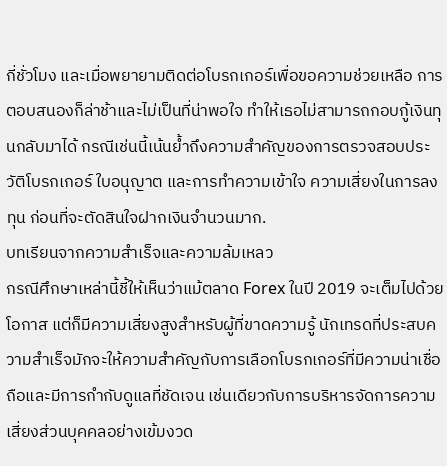กี่ชั่วโมง และเมื่อพยายามติดต่อโบรกเกอร์เพื่อขอความช่วยเหลือ การตอบสนองก็ล่าช้าและไม่เป็นที่น่าพอใจ ทำให้เธอไม่สามารถกอบกู้เงินทุนกลับมาได้ กรณีเช่นนี้เน้นย้ำถึงความสำคัญของการตรวจสอบประวัติโบรกเกอร์ ใบอนุญาต และการทำความเข้าใจ ความเสี่ยงในการลงทุน ก่อนที่จะตัดสินใจฝากเงินจำนวนมาก.
บทเรียนจากความสำเร็จและความล้มเหลว
กรณีศึกษาเหล่านี้ชี้ให้เห็นว่าแม้ตลาด Forex ในปี 2019 จะเต็มไปด้วยโอกาส แต่ก็มีความเสี่ยงสูงสำหรับผู้ที่ขาดความรู้ นักเทรดที่ประสบความสำเร็จมักจะให้ความสำคัญกับการเลือกโบรกเกอร์ที่มีความน่าเชื่อถือและมีการกำกับดูแลที่ชัดเจน เช่นเดียวกับการบริหารจัดการความเสี่ยงส่วนบุคคลอย่างเข้มงวด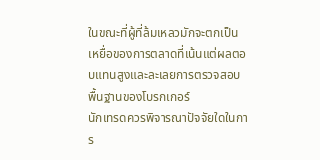ในขณะที่ผู้ที่ล้มเหลวมักจะตกเป็นเหยื่อของการตลาดที่เน้นแต่ผลตอบแทนสูงและละเลยการตรวจสอบพื้นฐานของโบรกเกอร์
นักเทรดควรพิจารณาปัจจัยใดในการ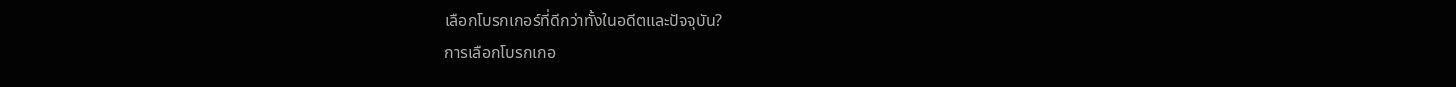เลือกโบรกเกอร์ที่ดีกว่าทั้งในอดีตและปัจจุบัน?
การเลือกโบรกเกอ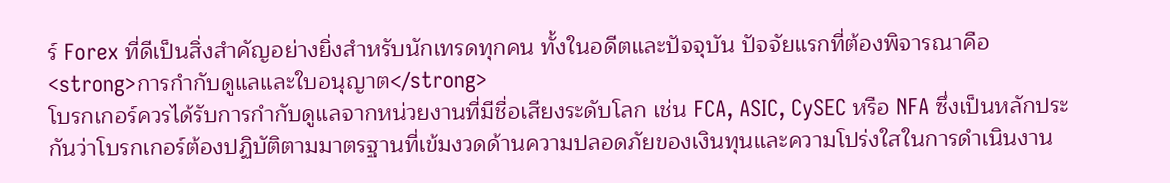ร์ Forex ที่ดีเป็นสิ่งสำคัญอย่างยิ่งสำหรับนักเทรดทุกคน ทั้งในอดีตและปัจจุบัน ปัจจัยแรกที่ต้องพิจารณาคือ <strong>การกำกับดูแลและใบอนุญาต</strong>
โบรกเกอร์ควรได้รับการกำกับดูแลจากหน่วยงานที่มีชื่อเสียงระดับโลก เช่น FCA, ASIC, CySEC หรือ NFA ซึ่งเป็นหลักประกันว่าโบรกเกอร์ต้องปฏิบัติตามมาตรฐานที่เข้มงวดด้านความปลอดภัยของเงินทุนและความโปร่งใสในการดำเนินงาน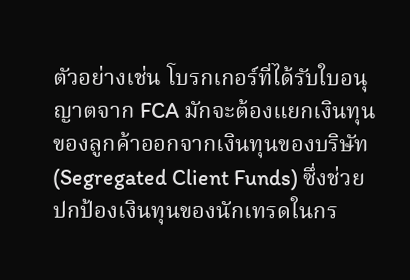ตัวอย่างเช่น โบรกเกอร์ที่ได้รับใบอนุญาตจาก FCA มักจะต้องแยกเงินทุนของลูกค้าออกจากเงินทุนของบริษัท (Segregated Client Funds) ซึ่งช่วยปกป้องเงินทุนของนักเทรดในกร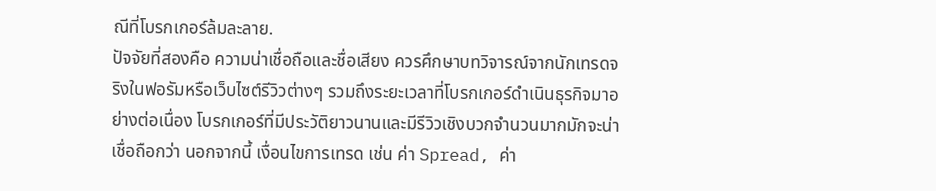ณีที่โบรกเกอร์ล้มละลาย.
ปัจจัยที่สองคือ ความน่าเชื่อถือและชื่อเสียง ควรศึกษาบทวิจารณ์จากนักเทรดจริงในฟอรัมหรือเว็บไซต์รีวิวต่างๆ รวมถึงระยะเวลาที่โบรกเกอร์ดำเนินธุรกิจมาอย่างต่อเนื่อง โบรกเกอร์ที่มีประวัติยาวนานและมีรีวิวเชิงบวกจำนวนมากมักจะน่าเชื่อถือกว่า นอกจากนี้ เงื่อนไขการเทรด เช่น ค่า Spread, ค่า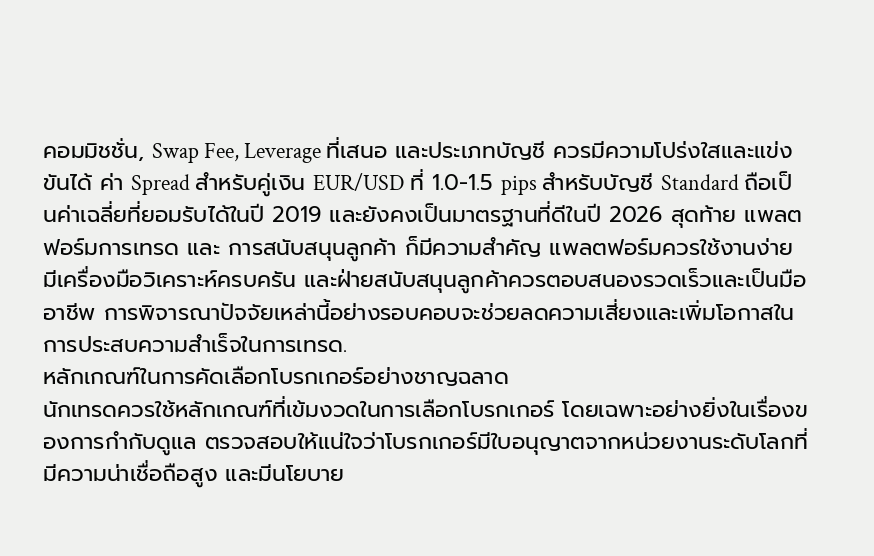คอมมิชชั่น, Swap Fee, Leverage ที่เสนอ และประเภทบัญชี ควรมีความโปร่งใสและแข่งขันได้ ค่า Spread สำหรับคู่เงิน EUR/USD ที่ 1.0-1.5 pips สำหรับบัญชี Standard ถือเป็นค่าเฉลี่ยที่ยอมรับได้ในปี 2019 และยังคงเป็นมาตรฐานที่ดีในปี 2026 สุดท้าย แพลตฟอร์มการเทรด และ การสนับสนุนลูกค้า ก็มีความสำคัญ แพลตฟอร์มควรใช้งานง่าย มีเครื่องมือวิเคราะห์ครบครัน และฝ่ายสนับสนุนลูกค้าควรตอบสนองรวดเร็วและเป็นมืออาชีพ การพิจารณาปัจจัยเหล่านี้อย่างรอบคอบจะช่วยลดความเสี่ยงและเพิ่มโอกาสในการประสบความสำเร็จในการเทรด.
หลักเกณฑ์ในการคัดเลือกโบรกเกอร์อย่างชาญฉลาด
นักเทรดควรใช้หลักเกณฑ์ที่เข้มงวดในการเลือกโบรกเกอร์ โดยเฉพาะอย่างยิ่งในเรื่องของการกำกับดูแล ตรวจสอบให้แน่ใจว่าโบรกเกอร์มีใบอนุญาตจากหน่วยงานระดับโลกที่มีความน่าเชื่อถือสูง และมีนโยบาย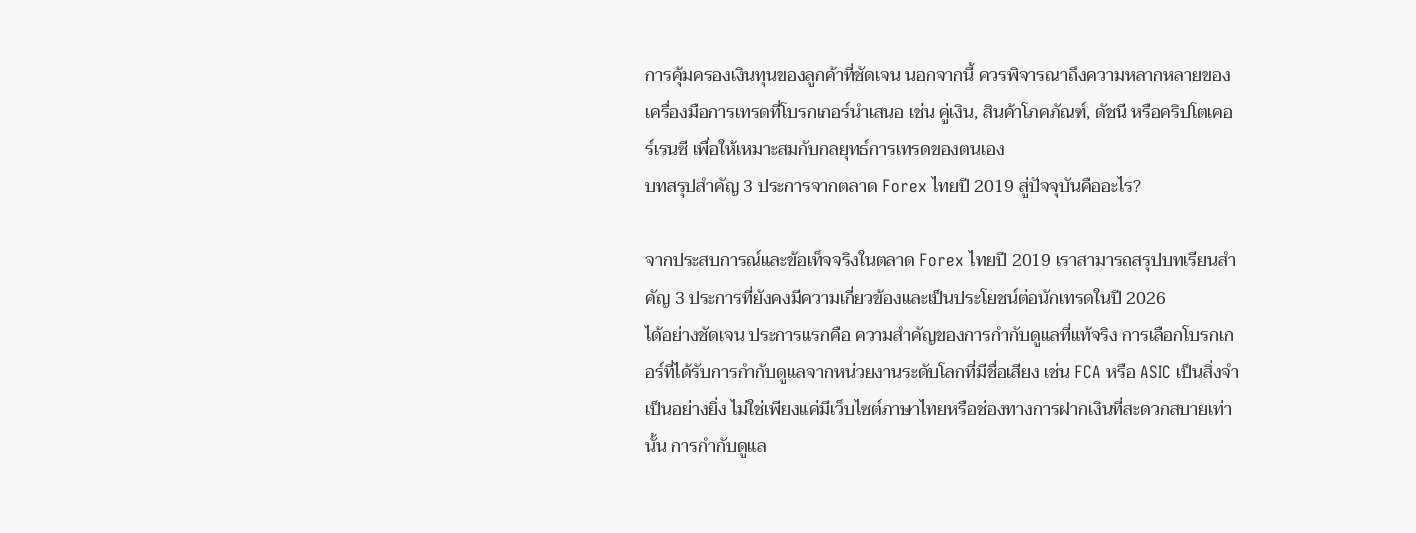การคุ้มครองเงินทุนของลูกค้าที่ชัดเจน นอกจากนี้ ควรพิจารณาถึงความหลากหลายของเครื่องมือการเทรดที่โบรกเกอร์นำเสนอ เช่น คู่เงิน, สินค้าโภคภัณฑ์, ดัชนี หรือคริปโตเคอร์เรนซี เพื่อให้เหมาะสมกับกลยุทธ์การเทรดของตนเอง
บทสรุปสำคัญ 3 ประการจากตลาด Forex ไทยปี 2019 สู่ปัจจุบันคืออะไร?

จากประสบการณ์และข้อเท็จจริงในตลาด Forex ไทยปี 2019 เราสามารถสรุปบทเรียนสำคัญ 3 ประการที่ยังคงมีความเกี่ยวข้องและเป็นประโยชน์ต่อนักเทรดในปี 2026
ได้อย่างชัดเจน ประการแรกคือ ความสำคัญของการกำกับดูแลที่แท้จริง การเลือกโบรกเกอร์ที่ได้รับการกำกับดูแลจากหน่วยงานระดับโลกที่มีชื่อเสียง เช่น FCA หรือ ASIC เป็นสิ่งจำเป็นอย่างยิ่ง ไม่ใช่เพียงแค่มีเว็บไซต์ภาษาไทยหรือช่องทางการฝากเงินที่สะดวกสบายเท่านั้น การกำกับดูแล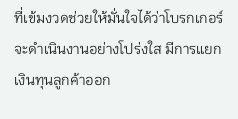ที่เข้มงวดช่วยให้มั่นใจได้ว่าโบรกเกอร์จะดำเนินงานอย่างโปร่งใส มีการแยกเงินทุนลูกค้าออก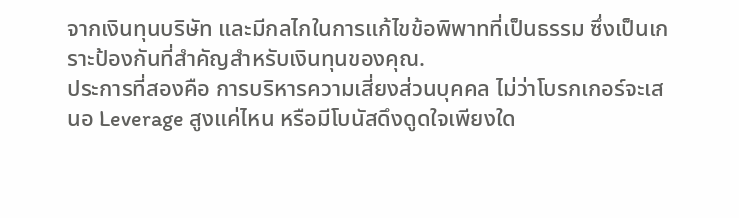จากเงินทุนบริษัท และมีกลไกในการแก้ไขข้อพิพาทที่เป็นธรรม ซึ่งเป็นเกราะป้องกันที่สำคัญสำหรับเงินทุนของคุณ.
ประการที่สองคือ การบริหารความเสี่ยงส่วนบุคคล ไม่ว่าโบรกเกอร์จะเสนอ Leverage สูงแค่ไหน หรือมีโบนัสดึงดูดใจเพียงใด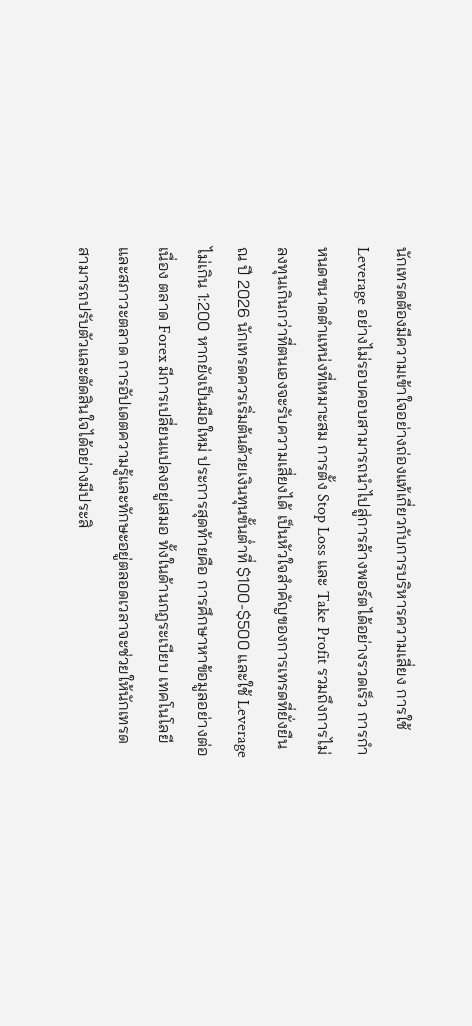นักเทรดต้องมีความเข้าใจอย่างถ่องแท้เกี่ยวกับการบริหารความเสี่ยง การใช้ Leverage อย่างไม่รอบคอบสามารถนำไปสู่การล้างพอร์ตได้อย่างรวดเร็ว การกำหนดขนาดตำแหน่งที่เหมาะสม การตั้ง Stop Loss และ Take Profit รวมถึงการไม่ลงทุนเกินกว่าที่ตนเองจะรับความเสี่ยงได้ เป็นหัวใจสำคัญของการเทรดที่ยั่งยืน ณ ปี 2026 นักเทรดควรเริ่มต้นด้วยเงินทุนขั้นต่ำที่ $100-$500 และใช้ Leverage ไม่เกิน 1:200 หากยังเป็นมือใหม่ ประการสุดท้ายคือ การศึกษาหาข้อมูลอย่างต่อเนื่อง ตลาด Forex มีการเปลี่ยนแปลงอยู่เสมอ ทั้งในด้านกฎระเบียบ เทคโนโลยี และสภาวะตลาด การอัปเดตความรู้และทักษะอยู่ตลอดเวลาจะช่วยให้นักเทรดสามารถปรับตัวและตัดสินใจได้อย่างมีประสิ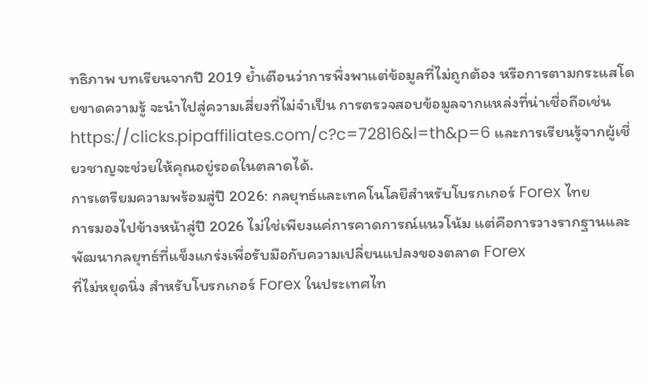ทธิภาพ บทเรียนจากปี 2019 ย้ำเตือนว่าการพึ่งพาแต่ข้อมูลที่ไม่ถูกต้อง หรือการตามกระแสโดยขาดความรู้ จะนำไปสู่ความเสี่ยงที่ไม่จำเป็น การตรวจสอบข้อมูลจากแหล่งที่น่าเชื่อถือเช่น https://clicks.pipaffiliates.com/c?c=72816&l=th&p=6 และการเรียนรู้จากผู้เชี่ยวชาญจะช่วยให้คุณอยู่รอดในตลาดได้.
การเตรียมความพร้อมสู่ปี 2026: กลยุทธ์และเทคโนโลยีสำหรับโบรกเกอร์ Forex ไทย
การมองไปข้างหน้าสู่ปี 2026 ไม่ใช่เพียงแค่การคาดการณ์แนวโน้ม แต่คือการวางรากฐานและพัฒนากลยุทธ์ที่แข็งแกร่งเพื่อรับมือกับความเปลี่ยนแปลงของตลาด Forex
ที่ไม่หยุดนิ่ง สำหรับโบรกเกอร์ Forex ในประเทศไท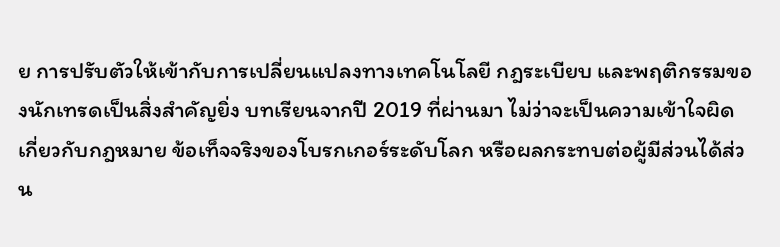ย การปรับตัวให้เข้ากับการเปลี่ยนแปลงทางเทคโนโลยี กฎระเบียบ และพฤติกรรมของนักเทรดเป็นสิ่งสำคัญยิ่ง บทเรียนจากปี 2019 ที่ผ่านมา ไม่ว่าจะเป็นความเข้าใจผิดเกี่ยวกับกฎหมาย ข้อเท็จจริงของโบรกเกอร์ระดับโลก หรือผลกระทบต่อผู้มีส่วนได้ส่วน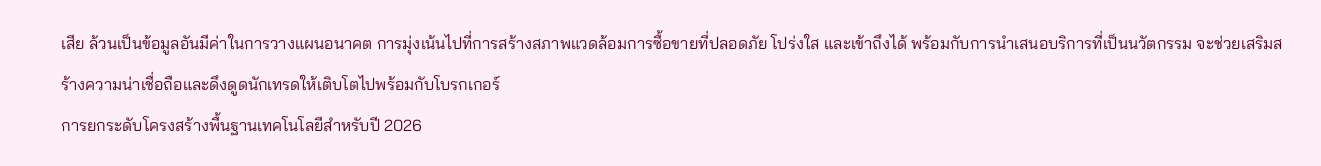เสีย ล้วนเป็นข้อมูลอันมีค่าในการวางแผนอนาคต การมุ่งเน้นไปที่การสร้างสภาพแวดล้อมการซื้อขายที่ปลอดภัย โปร่งใส และเข้าถึงได้ พร้อมกับการนำเสนอบริการที่เป็นนวัตกรรม จะช่วยเสริมสร้างความน่าเชื่อถือและดึงดูดนักเทรดให้เติบโตไปพร้อมกับโบรกเกอร์
การยกระดับโครงสร้างพื้นฐานเทคโนโลยีสำหรับปี 2026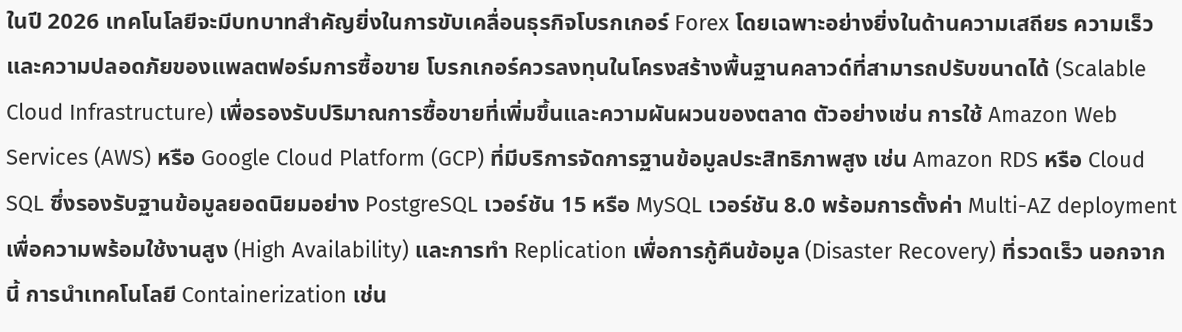ในปี 2026 เทคโนโลยีจะมีบทบาทสำคัญยิ่งในการขับเคลื่อนธุรกิจโบรกเกอร์ Forex โดยเฉพาะอย่างยิ่งในด้านความเสถียร ความเร็ว และความปลอดภัยของแพลตฟอร์มการซื้อขาย โบรกเกอร์ควรลงทุนในโครงสร้างพื้นฐานคลาวด์ที่สามารถปรับขนาดได้ (Scalable Cloud Infrastructure) เพื่อรองรับปริมาณการซื้อขายที่เพิ่มขึ้นและความผันผวนของตลาด ตัวอย่างเช่น การใช้ Amazon Web Services (AWS) หรือ Google Cloud Platform (GCP) ที่มีบริการจัดการฐานข้อมูลประสิทธิภาพสูง เช่น Amazon RDS หรือ Cloud SQL ซึ่งรองรับฐานข้อมูลยอดนิยมอย่าง PostgreSQL เวอร์ชัน 15 หรือ MySQL เวอร์ชัน 8.0 พร้อมการตั้งค่า Multi-AZ deployment เพื่อความพร้อมใช้งานสูง (High Availability) และการทำ Replication เพื่อการกู้คืนข้อมูล (Disaster Recovery) ที่รวดเร็ว นอกจากนี้ การนำเทคโนโลยี Containerization เช่น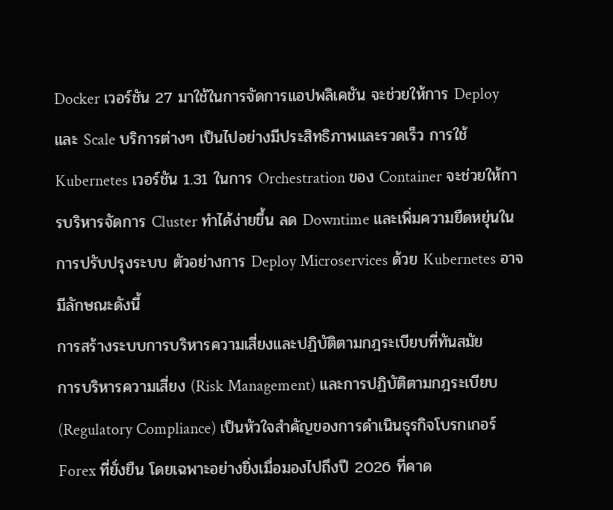Docker เวอร์ชัน 27 มาใช้ในการจัดการแอปพลิเคชัน จะช่วยให้การ Deploy และ Scale บริการต่างๆ เป็นไปอย่างมีประสิทธิภาพและรวดเร็ว การใช้ Kubernetes เวอร์ชัน 1.31 ในการ Orchestration ของ Container จะช่วยให้การบริหารจัดการ Cluster ทำได้ง่ายขึ้น ลด Downtime และเพิ่มความยืดหยุ่นในการปรับปรุงระบบ ตัวอย่างการ Deploy Microservices ด้วย Kubernetes อาจมีลักษณะดังนี้
การสร้างระบบการบริหารความเสี่ยงและปฏิบัติตามกฎระเบียบที่ทันสมัย
การบริหารความเสี่ยง (Risk Management) และการปฏิบัติตามกฎระเบียบ (Regulatory Compliance) เป็นหัวใจสำคัญของการดำเนินธุรกิจโบรกเกอร์ Forex ที่ยั่งยืน โดยเฉพาะอย่างยิ่งเมื่อมองไปถึงปี 2026 ที่คาด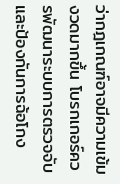ว่ากฎเกณฑ์อาจมีความเข้มงวดมากขึ้น โบรกเกอร์ควรพัฒนาระบบการตรวจจับและป้องกันการฉ้อโกง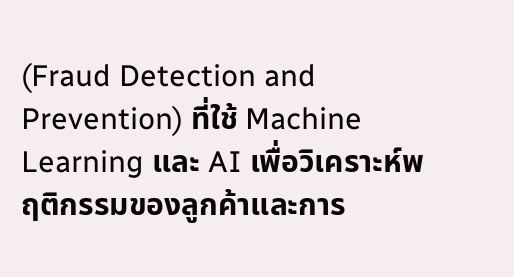(Fraud Detection and Prevention) ที่ใช้ Machine Learning และ AI เพื่อวิเคราะห์พฤติกรรมของลูกค้าและการ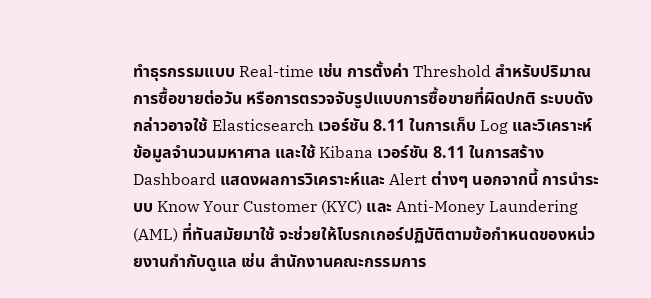ทำธุรกรรมแบบ Real-time เช่น การตั้งค่า Threshold สำหรับปริมาณการซื้อขายต่อวัน หรือการตรวจจับรูปแบบการซื้อขายที่ผิดปกติ ระบบดังกล่าวอาจใช้ Elasticsearch เวอร์ชัน 8.11 ในการเก็บ Log และวิเคราะห์ข้อมูลจำนวนมหาศาล และใช้ Kibana เวอร์ชัน 8.11 ในการสร้าง Dashboard แสดงผลการวิเคราะห์และ Alert ต่างๆ นอกจากนี้ การนำระบบ Know Your Customer (KYC) และ Anti-Money Laundering (AML) ที่ทันสมัยมาใช้ จะช่วยให้โบรกเกอร์ปฏิบัติตามข้อกำหนดของหน่วยงานกำกับดูแล เช่น สำนักงานคณะกรรมการ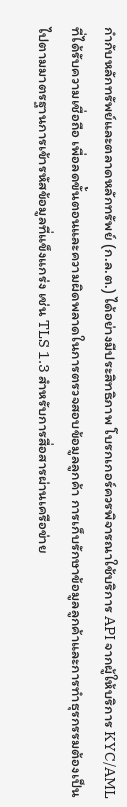กำกับหลักทรัพย์และตลาดหลักทรัพย์ (ก.ล.ต.) ได้อย่างมีประสิทธิภาพ โบรกเกอร์ควรพิจารณาใช้บริการ API จากผู้ให้บริการ KYC/AML ที่ได้รับความเชื่อถือ เพื่อลดขั้นตอนและความผิดพลาดในการตรวจสอบข้อมูลลูกค้า การเก็บรักษาข้อมูลลูกค้าและการทำธุรกรรมต้องเป็นไปตามมาตรฐานการเข้ารหัสข้อมูลที่แข็งแกร่ง เช่น TLS 1.3 สำหรับการสื่อสารผ่านเครือข่าย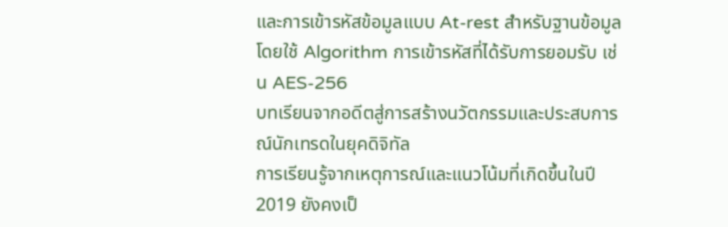และการเข้ารหัสข้อมูลแบบ At-rest สำหรับฐานข้อมูล โดยใช้ Algorithm การเข้ารหัสที่ได้รับการยอมรับ เช่น AES-256
บทเรียนจากอดีตสู่การสร้างนวัตกรรมและประสบการณ์นักเทรดในยุคดิจิทัล
การเรียนรู้จากเหตุการณ์และแนวโน้มที่เกิดขึ้นในปี 2019 ยังคงเป็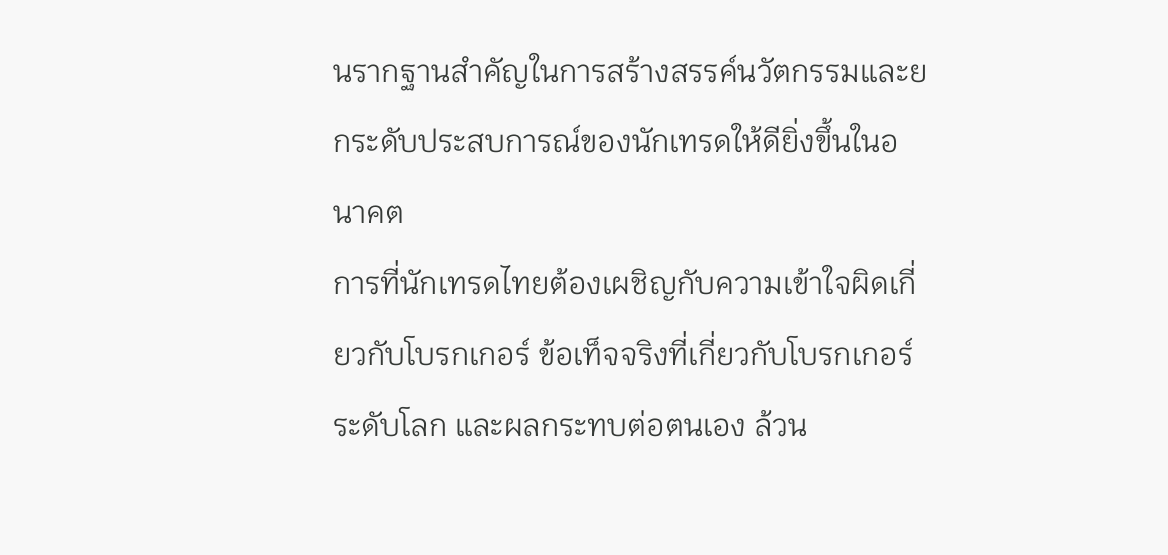นรากฐานสำคัญในการสร้างสรรค์นวัตกรรมและยกระดับประสบการณ์ของนักเทรดให้ดียิ่งขึ้นในอนาคต
การที่นักเทรดไทยต้องเผชิญกับความเข้าใจผิดเกี่ยวกับโบรกเกอร์ ข้อเท็จจริงที่เกี่ยวกับโบรกเกอร์ระดับโลก และผลกระทบต่อตนเอง ล้วน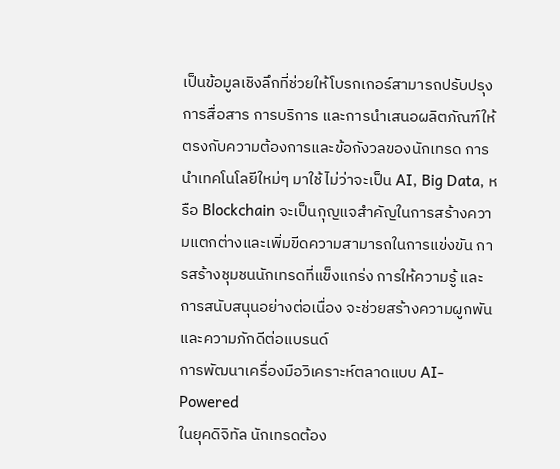เป็นข้อมูลเชิงลึกที่ช่วยให้โบรกเกอร์สามารถปรับปรุงการสื่อสาร การบริการ และการนำเสนอผลิตภัณฑ์ให้ตรงกับความต้องการและข้อกังวลของนักเทรด การนำเทคโนโลยีใหม่ๆ มาใช้ ไม่ว่าจะเป็น AI, Big Data, หรือ Blockchain จะเป็นกุญแจสำคัญในการสร้างความแตกต่างและเพิ่มขีดความสามารถในการแข่งขัน การสร้างชุมชนนักเทรดที่แข็งแกร่ง การให้ความรู้ และการสนับสนุนอย่างต่อเนื่อง จะช่วยสร้างความผูกพันและความภักดีต่อแบรนด์
การพัฒนาเครื่องมือวิเคราะห์ตลาดแบบ AI-Powered
ในยุคดิจิทัล นักเทรดต้อง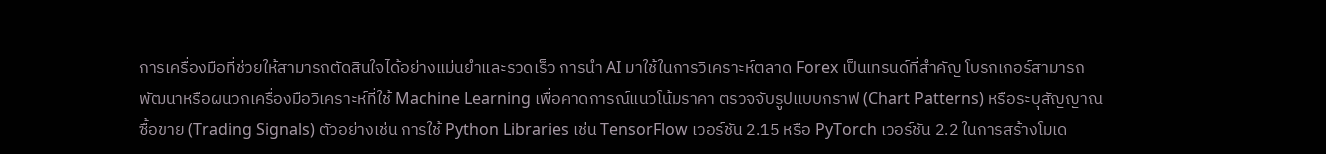การเครื่องมือที่ช่วยให้สามารถตัดสินใจได้อย่างแม่นยำและรวดเร็ว การนำ AI มาใช้ในการวิเคราะห์ตลาด Forex เป็นเทรนด์ที่สำคัญ โบรกเกอร์สามารถพัฒนาหรือผนวกเครื่องมือวิเคราะห์ที่ใช้ Machine Learning เพื่อคาดการณ์แนวโน้มราคา ตรวจจับรูปแบบกราฟ (Chart Patterns) หรือระบุสัญญาณซื้อขาย (Trading Signals) ตัวอย่างเช่น การใช้ Python Libraries เช่น TensorFlow เวอร์ชัน 2.15 หรือ PyTorch เวอร์ชัน 2.2 ในการสร้างโมเด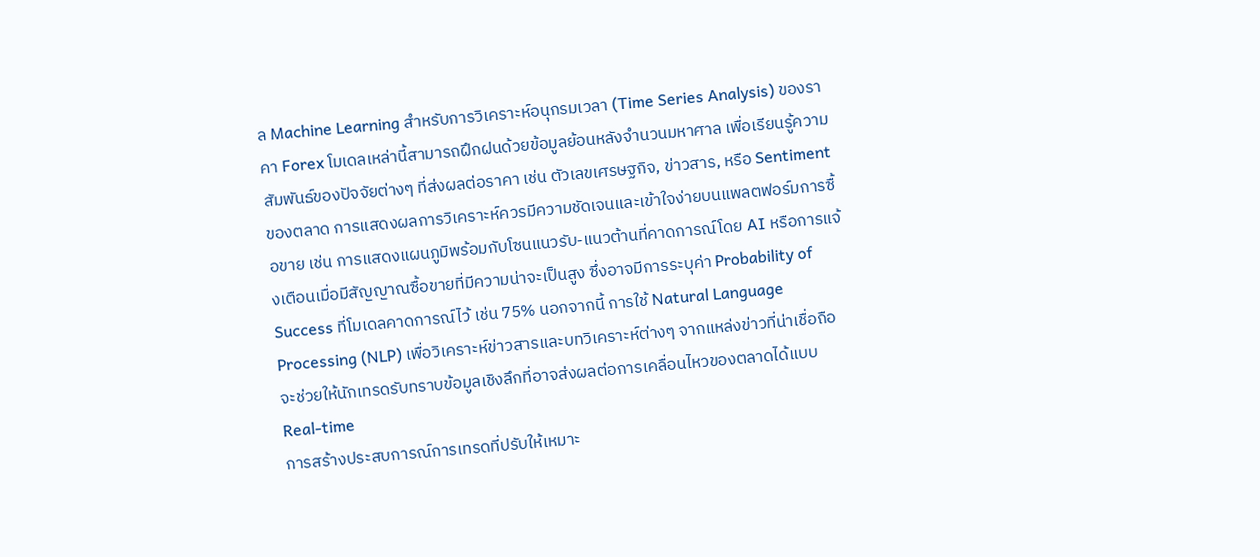ล Machine Learning สำหรับการวิเคราะห์อนุกรมเวลา (Time Series Analysis) ของราคา Forex โมเดลเหล่านี้สามารถฝึกฝนด้วยข้อมูลย้อนหลังจำนวนมหาศาล เพื่อเรียนรู้ความสัมพันธ์ของปัจจัยต่างๆ ที่ส่งผลต่อราคา เช่น ตัวเลขเศรษฐกิจ, ข่าวสาร, หรือ Sentiment ของตลาด การแสดงผลการวิเคราะห์ควรมีความชัดเจนและเข้าใจง่ายบนแพลตฟอร์มการซื้อขาย เช่น การแสดงแผนภูมิพร้อมกับโซนแนวรับ-แนวต้านที่คาดการณ์โดย AI หรือการแจ้งเตือนเมื่อมีสัญญาณซื้อขายที่มีความน่าจะเป็นสูง ซึ่งอาจมีการระบุค่า Probability of Success ที่โมเดลคาดการณ์ไว้ เช่น 75% นอกจากนี้ การใช้ Natural Language Processing (NLP) เพื่อวิเคราะห์ข่าวสารและบทวิเคราะห์ต่างๆ จากแหล่งข่าวที่น่าเชื่อถือ จะช่วยให้นักเทรดรับทราบข้อมูลเชิงลึกที่อาจส่งผลต่อการเคลื่อนไหวของตลาดได้แบบ Real-time
การสร้างประสบการณ์การเทรดที่ปรับให้เหมาะ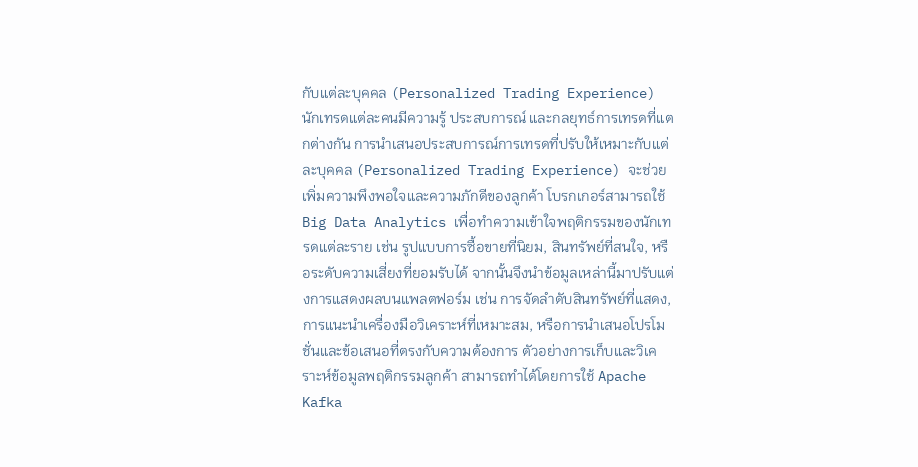กับแต่ละบุคคล (Personalized Trading Experience)
นักเทรดแต่ละคนมีความรู้ ประสบการณ์ และกลยุทธ์การเทรดที่แตกต่างกัน การนำเสนอประสบการณ์การเทรดที่ปรับให้เหมาะกับแต่ละบุคคล (Personalized Trading Experience) จะช่วยเพิ่มความพึงพอใจและความภักดีของลูกค้า โบรกเกอร์สามารถใช้ Big Data Analytics เพื่อทำความเข้าใจพฤติกรรมของนักเทรดแต่ละราย เช่น รูปแบบการซื้อขายที่นิยม, สินทรัพย์ที่สนใจ, หรือระดับความเสี่ยงที่ยอมรับได้ จากนั้นจึงนำข้อมูลเหล่านี้มาปรับแต่งการแสดงผลบนแพลตฟอร์ม เช่น การจัดลำดับสินทรัพย์ที่แสดง, การแนะนำเครื่องมือวิเคราะห์ที่เหมาะสม, หรือการนำเสนอโปรโมชั่นและข้อเสนอที่ตรงกับความต้องการ ตัวอย่างการเก็บและวิเคราะห์ข้อมูลพฤติกรรมลูกค้า สามารถทำได้โดยการใช้ Apache Kafka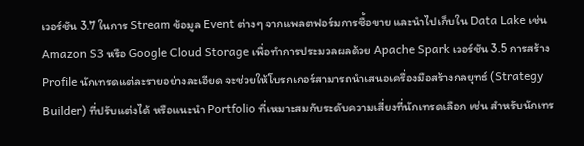เวอร์ชัน 3.7 ในการ Stream ข้อมูล Event ต่างๆ จากแพลตฟอร์มการซื้อขาย และนำไปเก็บใน Data Lake เช่น Amazon S3 หรือ Google Cloud Storage เพื่อทำการประมวลผลด้วย Apache Spark เวอร์ชัน 3.5 การสร้าง Profile นักเทรดแต่ละรายอย่างละเอียด จะช่วยให้โบรกเกอร์สามารถนำเสนอเครื่องมือสร้างกลยุทธ์ (Strategy Builder) ที่ปรับแต่งได้ หรือแนะนำ Portfolio ที่เหมาะสมกับระดับความเสี่ยงที่นักเทรดเลือก เช่น สำหรับนักเทร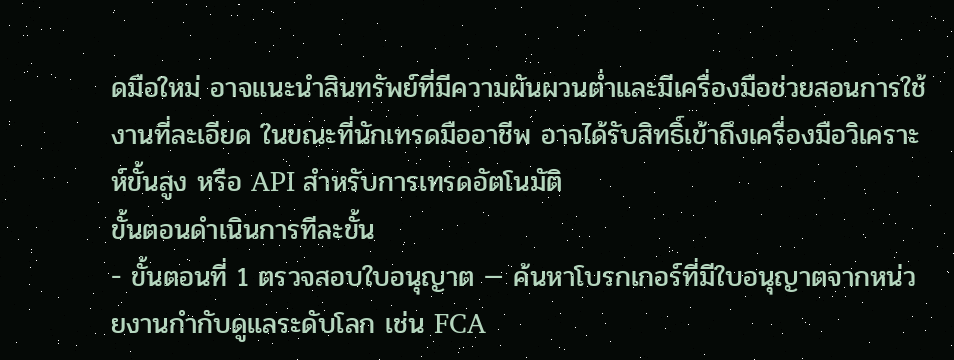ดมือใหม่ อาจแนะนำสินทรัพย์ที่มีความผันผวนต่ำและมีเครื่องมือช่วยสอนการใช้งานที่ละเอียด ในขณะที่นักเทรดมืออาชีพ อาจได้รับสิทธิ์เข้าถึงเครื่องมือวิเคราะห์ขั้นสูง หรือ API สำหรับการเทรดอัตโนมัติ
ขั้นตอนดำเนินการทีละขั้น
- ขั้นตอนที่ 1 ตรวจสอบใบอนุญาต — ค้นหาโบรกเกอร์ที่มีใบอนุญาตจากหน่วยงานกำกับดูแลระดับโลก เช่น FCA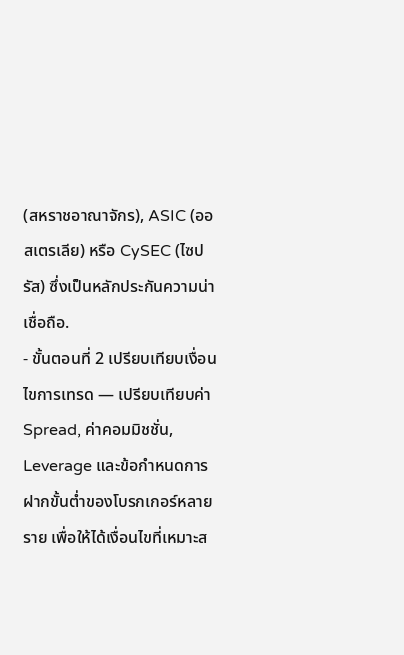(สหราชอาณาจักร), ASIC (ออสเตรเลีย) หรือ CySEC (ไซปรัส) ซึ่งเป็นหลักประกันความน่าเชื่อถือ.
- ขั้นตอนที่ 2 เปรียบเทียบเงื่อนไขการเทรด — เปรียบเทียบค่า Spread, ค่าคอมมิชชั่น, Leverage และข้อกำหนดการฝากขั้นต่ำของโบรกเกอร์หลายราย เพื่อให้ได้เงื่อนไขที่เหมาะส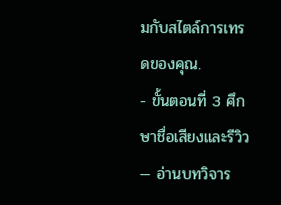มกับสไตล์การเทรดของคุณ.
- ขั้นตอนที่ 3 ศึกษาชื่อเสียงและรีวิว — อ่านบทวิจาร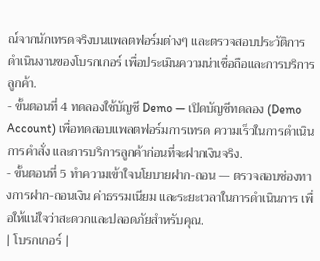ณ์จากนักเทรดจริงบนแพลตฟอร์มต่างๆ และตรวจสอบประวัติการดำเนินงานของโบรกเกอร์ เพื่อประเมินความน่าเชื่อถือและการบริการลูกค้า.
- ขั้นตอนที่ 4 ทดลองใช้บัญชี Demo — เปิดบัญชีทดลอง (Demo Account) เพื่อทดสอบแพลตฟอร์มการเทรด ความเร็วในการดำเนินการคำสั่ง และการบริการลูกค้าก่อนที่จะฝากเงินจริง.
- ขั้นตอนที่ 5 ทำความเข้าใจนโยบายฝาก-ถอน — ตรวจสอบช่องทางการฝาก-ถอนเงิน ค่าธรรมเนียม และระยะเวลาในการดำเนินการ เพื่อให้แน่ใจว่าสะดวกและปลอดภัยสำหรับคุณ.
| โบรกเกอร์ |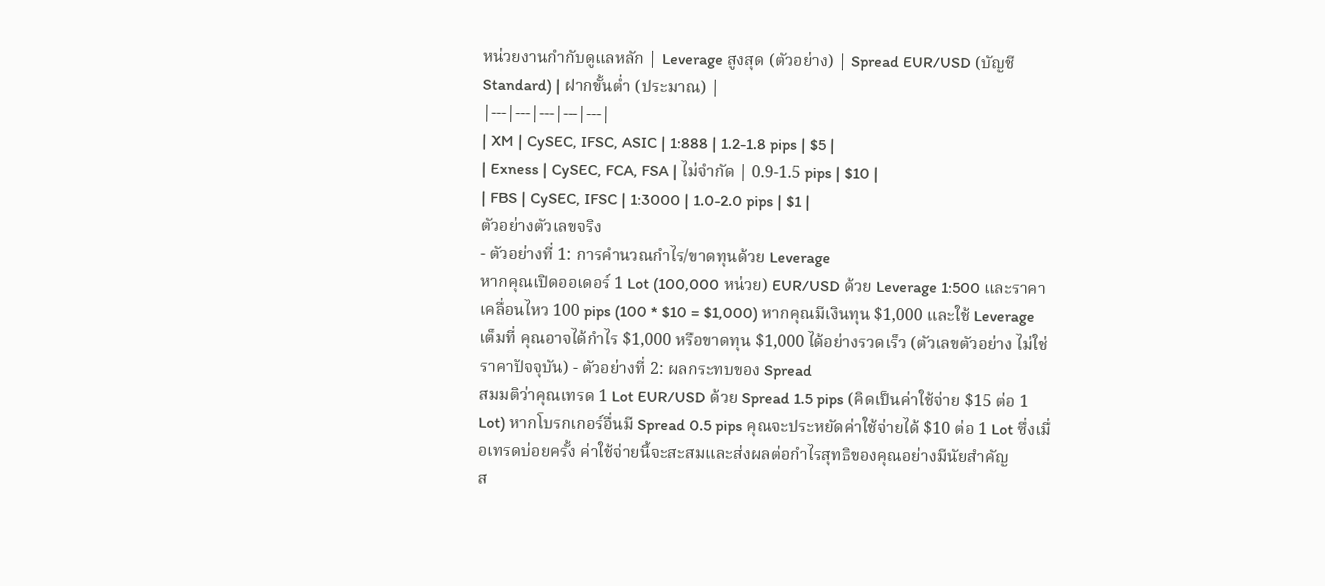หน่วยงานกำกับดูแลหลัก | Leverage สูงสุด (ตัวอย่าง) | Spread EUR/USD (บัญชี Standard) | ฝากขั้นต่ำ (ประมาณ) |
|---|---|---|---|---|
| XM | CySEC, IFSC, ASIC | 1:888 | 1.2-1.8 pips | $5 |
| Exness | CySEC, FCA, FSA | ไม่จำกัด | 0.9-1.5 pips | $10 |
| FBS | CySEC, IFSC | 1:3000 | 1.0-2.0 pips | $1 |
ตัวอย่างตัวเลขจริง
- ตัวอย่างที่ 1: การคำนวณกำไร/ขาดทุนด้วย Leverage
หากคุณเปิดออเดอร์ 1 Lot (100,000 หน่วย) EUR/USD ด้วย Leverage 1:500 และราคาเคลื่อนไหว 100 pips (100 * $10 = $1,000) หากคุณมีเงินทุน $1,000 และใช้ Leverage เต็มที่ คุณอาจได้กำไร $1,000 หรือขาดทุน $1,000 ได้อย่างรวดเร็ว (ตัวเลขตัวอย่าง ไม่ใช่ราคาปัจจุบัน) - ตัวอย่างที่ 2: ผลกระทบของ Spread
สมมติว่าคุณเทรด 1 Lot EUR/USD ด้วย Spread 1.5 pips (คิดเป็นค่าใช้จ่าย $15 ต่อ 1 Lot) หากโบรกเกอร์อื่นมี Spread 0.5 pips คุณจะประหยัดค่าใช้จ่ายได้ $10 ต่อ 1 Lot ซึ่งเมื่อเทรดบ่อยครั้ง ค่าใช้จ่ายนี้จะสะสมและส่งผลต่อกำไรสุทธิของคุณอย่างมีนัยสำคัญ
ส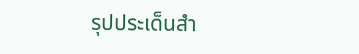รุปประเด็นสำ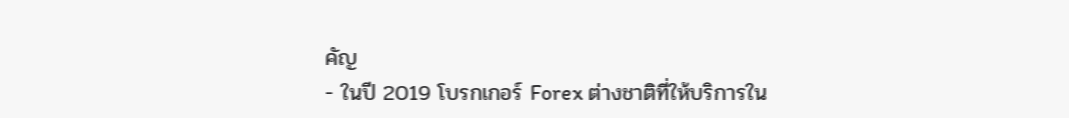คัญ
- ในปี 2019 โบรกเกอร์ Forex ต่างชาติที่ให้บริการใน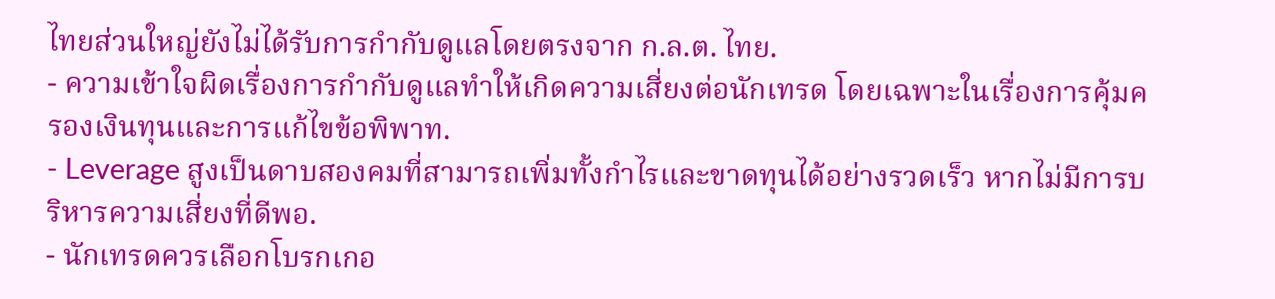ไทยส่วนใหญ่ยังไม่ได้รับการกำกับดูแลโดยตรงจาก ก.ล.ต. ไทย.
- ความเข้าใจผิดเรื่องการกำกับดูแลทำให้เกิดความเสี่ยงต่อนักเทรด โดยเฉพาะในเรื่องการคุ้มครองเงินทุนและการแก้ไขข้อพิพาท.
- Leverage สูงเป็นดาบสองคมที่สามารถเพิ่มทั้งกำไรและขาดทุนได้อย่างรวดเร็ว หากไม่มีการบริหารความเสี่ยงที่ดีพอ.
- นักเทรดควรเลือกโบรกเกอ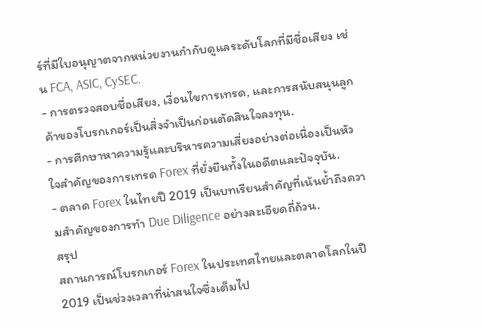ร์ที่มีใบอนุญาตจากหน่วยงานกำกับดูแลระดับโลกที่มีชื่อเสียง เช่น FCA, ASIC, CySEC.
- การตรวจสอบชื่อเสียง, เงื่อนไขการเทรด, และการสนับสนุนลูกค้าของโบรกเกอร์เป็นสิ่งจำเป็นก่อนตัดสินใจลงทุน.
- การศึกษาหาความรู้และบริหารความเสี่ยงอย่างต่อเนื่องเป็นหัวใจสำคัญของการเทรด Forex ที่ยั่งยืนทั้งในอดีตและปัจจุบัน.
- ตลาด Forex ในไทยปี 2019 เป็นบทเรียนสำคัญที่เน้นย้ำถึงความสำคัญของการทำ Due Diligence อย่างละเอียดถี่ถ้วน.
สรุป
สถานการณ์โบรกเกอร์ Forex ในประเทศไทยและตลาดโลกในปี 2019 เป็นช่วงเวลาที่น่าสนใจซึ่งเต็มไป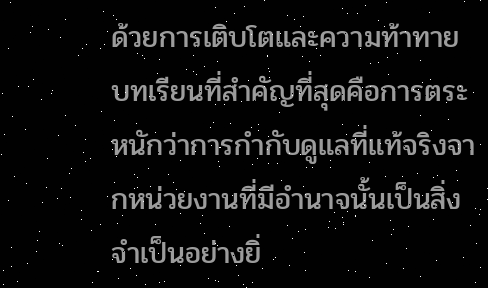ด้วยการเติบโตและความท้าทาย บทเรียนที่สำคัญที่สุดคือการตระหนักว่าการกำกับดูแลที่แท้จริงจากหน่วยงานที่มีอำนาจนั้นเป็นสิ่งจำเป็นอย่างยิ่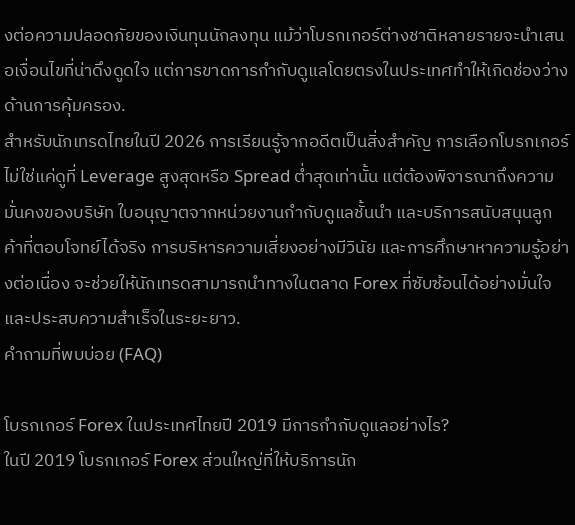งต่อความปลอดภัยของเงินทุนนักลงทุน แม้ว่าโบรกเกอร์ต่างชาติหลายรายจะนำเสนอเงื่อนไขที่น่าดึงดูดใจ แต่การขาดการกำกับดูแลโดยตรงในประเทศทำให้เกิดช่องว่างด้านการคุ้มครอง.
สำหรับนักเทรดไทยในปี 2026 การเรียนรู้จากอดีตเป็นสิ่งสำคัญ การเลือกโบรกเกอร์ไม่ใช่แค่ดูที่ Leverage สูงสุดหรือ Spread ต่ำสุดเท่านั้น แต่ต้องพิจารณาถึงความมั่นคงของบริษัท ใบอนุญาตจากหน่วยงานกำกับดูแลชั้นนำ และบริการสนับสนุนลูกค้าที่ตอบโจทย์ได้จริง การบริหารความเสี่ยงอย่างมีวินัย และการศึกษาหาความรู้อย่างต่อเนื่อง จะช่วยให้นักเทรดสามารถนำทางในตลาด Forex ที่ซับซ้อนได้อย่างมั่นใจและประสบความสำเร็จในระยะยาว.
คำถามที่พบบ่อย (FAQ)

โบรกเกอร์ Forex ในประเทศไทยปี 2019 มีการกำกับดูแลอย่างไร?
ในปี 2019 โบรกเกอร์ Forex ส่วนใหญ่ที่ให้บริการนัก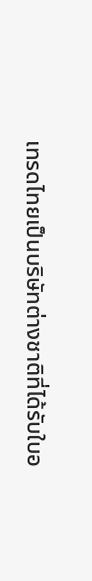เทรดไทยเป็นบริษัทต่างชาติที่ได้รับใบอ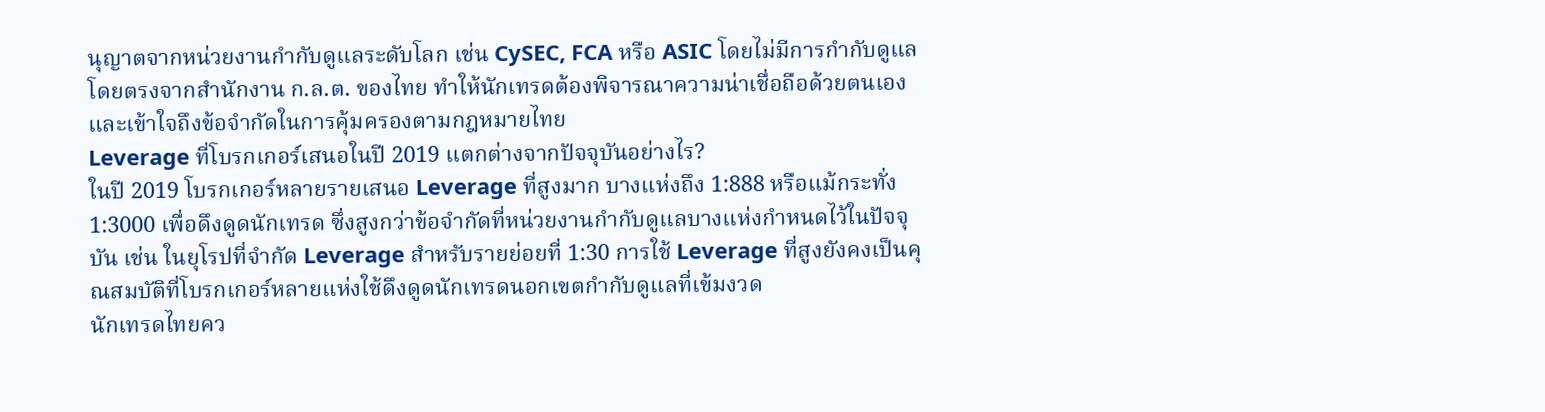นุญาตจากหน่วยงานกำกับดูแลระดับโลก เช่น CySEC, FCA หรือ ASIC โดยไม่มีการกำกับดูแลโดยตรงจากสำนักงาน ก.ล.ต. ของไทย ทำให้นักเทรดต้องพิจารณาความน่าเชื่อถือด้วยตนเองและเข้าใจถึงข้อจำกัดในการคุ้มครองตามกฎหมายไทย
Leverage ที่โบรกเกอร์เสนอในปี 2019 แตกต่างจากปัจจุบันอย่างไร?
ในปี 2019 โบรกเกอร์หลายรายเสนอ Leverage ที่สูงมาก บางแห่งถึง 1:888 หรือแม้กระทั่ง 1:3000 เพื่อดึงดูดนักเทรด ซึ่งสูงกว่าข้อจำกัดที่หน่วยงานกำกับดูแลบางแห่งกำหนดไว้ในปัจจุบัน เช่น ในยุโรปที่จำกัด Leverage สำหรับรายย่อยที่ 1:30 การใช้ Leverage ที่สูงยังคงเป็นคุณสมบัติที่โบรกเกอร์หลายแห่งใช้ดึงดูดนักเทรดนอกเขตกำกับดูแลที่เข้มงวด
นักเทรดไทยคว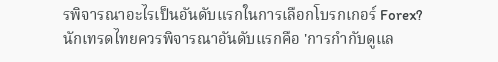รพิจารณาอะไรเป็นอันดับแรกในการเลือกโบรกเกอร์ Forex?
นักเทรดไทยควรพิจารณาอันดับแรกคือ 'การกำกับดูแล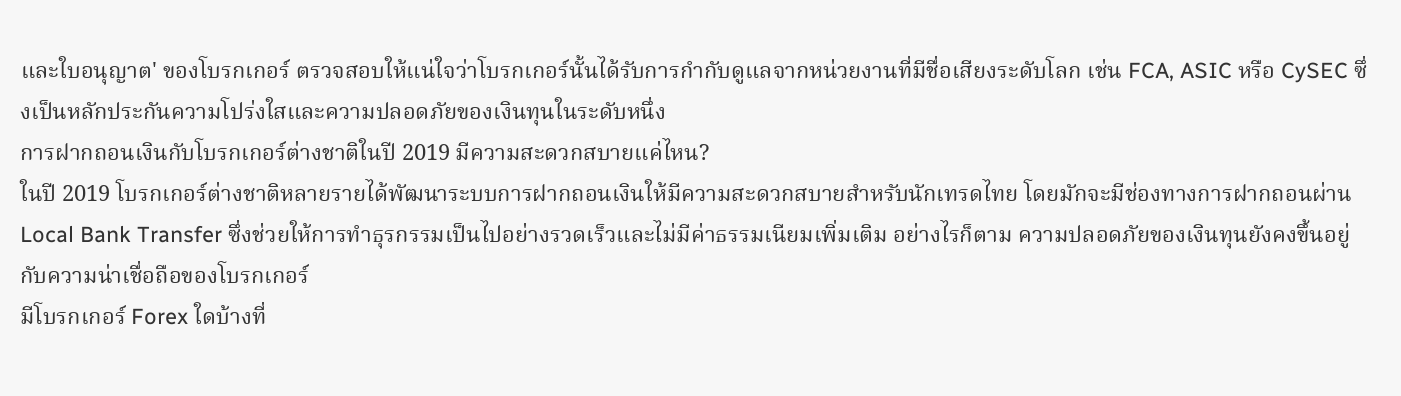และใบอนุญาต' ของโบรกเกอร์ ตรวจสอบให้แน่ใจว่าโบรกเกอร์นั้นได้รับการกำกับดูแลจากหน่วยงานที่มีชื่อเสียงระดับโลก เช่น FCA, ASIC หรือ CySEC ซึ่งเป็นหลักประกันความโปร่งใสและความปลอดภัยของเงินทุนในระดับหนึ่ง
การฝากถอนเงินกับโบรกเกอร์ต่างชาติในปี 2019 มีความสะดวกสบายแค่ไหน?
ในปี 2019 โบรกเกอร์ต่างชาติหลายรายได้พัฒนาระบบการฝากถอนเงินให้มีความสะดวกสบายสำหรับนักเทรดไทย โดยมักจะมีช่องทางการฝากถอนผ่าน Local Bank Transfer ซึ่งช่วยให้การทำธุรกรรมเป็นไปอย่างรวดเร็วและไม่มีค่าธรรมเนียมเพิ่มเติม อย่างไรก็ตาม ความปลอดภัยของเงินทุนยังคงขึ้นอยู่กับความน่าเชื่อถือของโบรกเกอร์
มีโบรกเกอร์ Forex ใดบ้างที่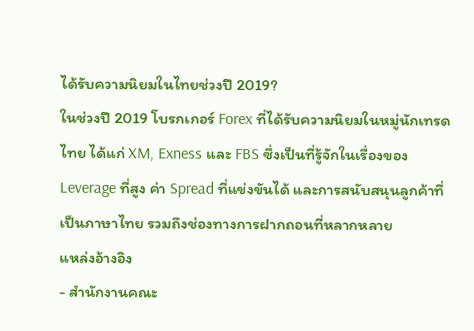ได้รับความนิยมในไทยช่วงปี 2019?
ในช่วงปี 2019 โบรกเกอร์ Forex ที่ได้รับความนิยมในหมู่นักเทรดไทย ได้แก่ XM, Exness และ FBS ซึ่งเป็นที่รู้จักในเรื่องของ Leverage ที่สูง ค่า Spread ที่แข่งขันได้ และการสนับสนุนลูกค้าที่เป็นภาษาไทย รวมถึงช่องทางการฝากถอนที่หลากหลาย
แหล่งอ้างอิง
- สำนักงานคณะ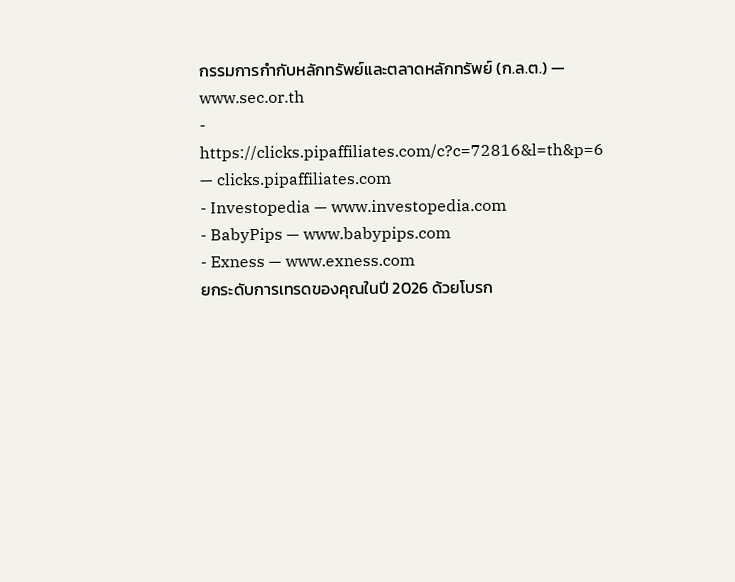กรรมการกำกับหลักทรัพย์และตลาดหลักทรัพย์ (ก.ล.ต.) — www.sec.or.th
- https://clicks.pipaffiliates.com/c?c=72816&l=th&p=6 — clicks.pipaffiliates.com
- Investopedia — www.investopedia.com
- BabyPips — www.babypips.com
- Exness — www.exness.com
ยกระดับการเทรดของคุณในปี 2026 ด้วยโบรก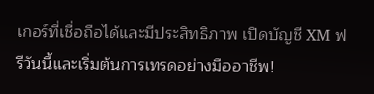เกอร์ที่เชื่อถือได้และมีประสิทธิภาพ เปิดบัญชี XM ฟรีวันนี้และเริ่มต้นการเทรดอย่างมืออาชีพ!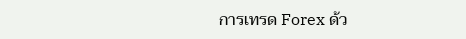การเทรด Forex ด้ว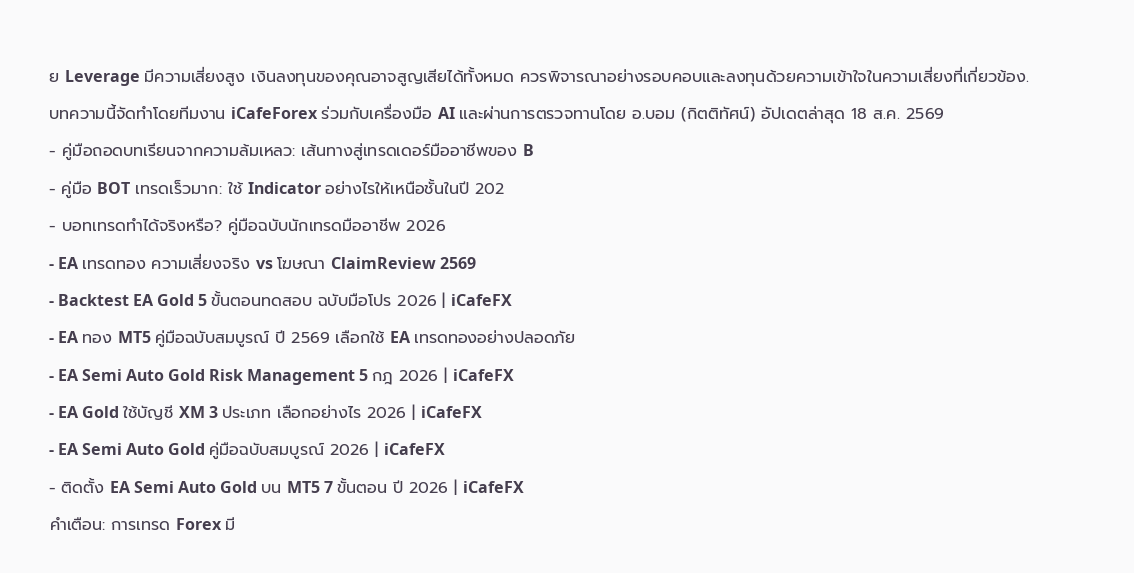ย Leverage มีความเสี่ยงสูง เงินลงทุนของคุณอาจสูญเสียได้ทั้งหมด ควรพิจารณาอย่างรอบคอบและลงทุนด้วยความเข้าใจในความเสี่ยงที่เกี่ยวข้อง.
บทความนี้จัดทำโดยทีมงาน iCafeForex ร่วมกับเครื่องมือ AI และผ่านการตรวจทานโดย อ.บอม (กิตติทัศน์) อัปเดตล่าสุด 18 ส.ค. 2569
- คู่มือถอดบทเรียนจากความล้มเหลว: เส้นทางสู่เทรดเดอร์มืออาชีพของ B
- คู่มือ BOT เทรดเร็วมาก: ใช้ Indicator อย่างไรให้เหนือชั้นในปี 202
- บอทเทรดทำได้จริงหรือ? คู่มือฉบับนักเทรดมืออาชีพ 2026
- EA เทรดทอง ความเสี่ยงจริง vs โฆษณา ClaimReview 2569
- Backtest EA Gold 5 ขั้นตอนทดสอบ ฉบับมือโปร 2026 | iCafeFX
- EA ทอง MT5 คู่มือฉบับสมบูรณ์ ปี 2569 เลือกใช้ EA เทรดทองอย่างปลอดภัย
- EA Semi Auto Gold Risk Management 5 กฎ 2026 | iCafeFX
- EA Gold ใช้บัญชี XM 3 ประเภท เลือกอย่างไร 2026 | iCafeFX
- EA Semi Auto Gold คู่มือฉบับสมบูรณ์ 2026 | iCafeFX
- ติดตั้ง EA Semi Auto Gold บน MT5 7 ขั้นตอน ปี 2026 | iCafeFX
คำเตือน: การเทรด Forex มี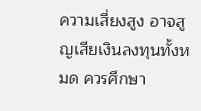ความเสี่ยงสูง อาจสูญเสียเงินลงทุนทั้งหมด ควรศึกษา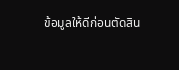ข้อมูลให้ดีก่อนตัดสิน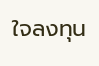ใจลงทุน